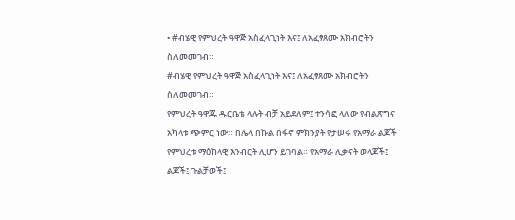• #ብሄዊ የምህረት ዓዋጅ አስፈላጊነት እና፤ ለአፈፃጸሙ አክብሮትን ስለመመገብ።
#ብሄዊ የምህረት ዓዋጅ አስፈላጊነት እና፤ ለአፈፃጸሙ አክብሮትን ስለመመገብ።
የምህረት ዓዋጁ ዱርቤቴ ላሉት ብቻ አይደለም፤ ተንሳፎ ላለው የብልጽግና አካላቱ ጭምር ነው። በሌላ በኩል በፋኖ ምክንያት የታሠሩ የአማራ ልጆች የምህረቱ ማዕከላዊ እንብርት ሊሆን ይገባል። የአማራ ሊቃናት ወላጆች፤ ልጆች፤ ጉልቻወች፤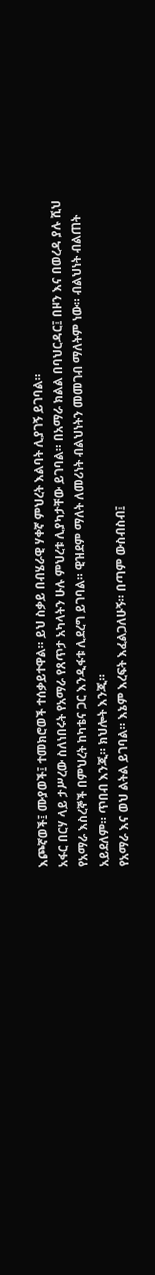እጮኛወች፤ ሙያወች፤ ተመክሮወች ተሰቃይተዋል። ይህ ስቃይ በብሄራዊ ሃቀኛ ምህረት እልባት ሊያገኝ ይገባል።
አፋር በርሃ ላይ ታሥረው ስለነበሩት የአማራ የጸጥታ አካላትን ሁሉ ምህረቱ ሊያካታቸው ይገባል። በአማራ ክልል በባህርዳር፤ በዞን እና በወረዳ ያሉ ሺህ የአማራ እስረኞች በምህረት ከካቴና ጋር እንዲፋቱ ሊደረግ ይገባል። ዊዝደም ማለት ለመሪነት ብልህነትን መመገብ ማለትም ነው። ብልህነት ብልጠት አይደለም። ጥበብ እንጂ። ክህሎት እንጂ።
የአማራ እና ወህ ልትል ይገባል። እኔም እረፍት እፈልጋለሁኝ። በጣም ውስብስብ፤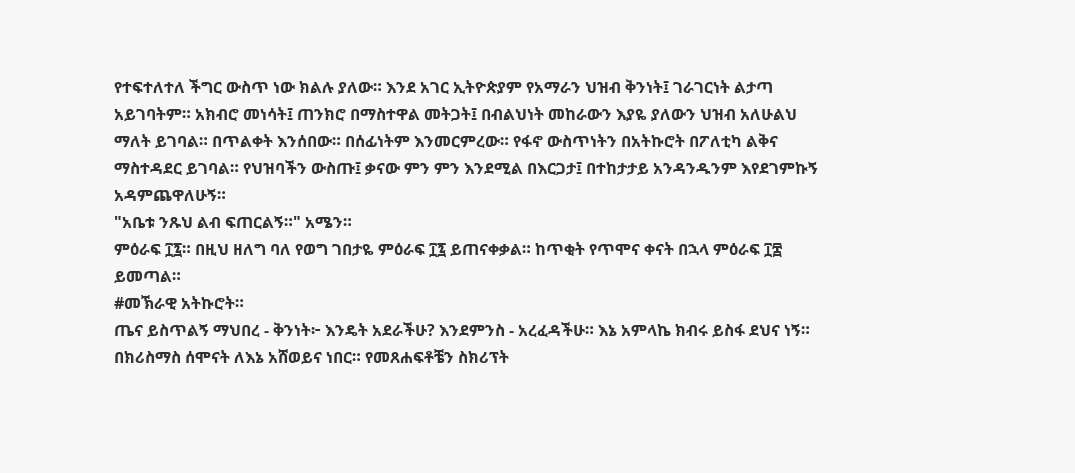የተፍተለተለ ችግር ውስጥ ነው ክልሉ ያለው። እንደ አገር ኢትዮጵያም የአማራን ህዝብ ቅንነት፤ ገራገርነት ልታጣ አይገባትም። አክብሮ መነሳት፤ ጠንክሮ በማስተዋል መትጋት፤ በብልህነት መከራውን እያዬ ያለውን ህዝብ አለሁልህ ማለት ይገባል። በጥልቀት እንሰበው። በሰፊነትም እንመርምረው። የፋኖ ውስጥነትን በአትኩሮት በፖለቲካ ልቅና ማስተዳደር ይገባል። የህዝባችን ውስጡ፤ ቃናው ምን ምን እንደሚል በእርጋታ፤ በተከታታይ አንዳንዱንም እየደገምኩኝ አዳምጨዋለሁኝ።
"አቤቱ ንጹህ ልብ ፍጠርልኝ።" አሜን።
ምዕራፍ ፲፯። በዚህ ዘለግ ባለ የወግ ገበታዬ ምዕራፍ ፲፯ ይጠናቀቃል። ከጥቂት የጥሞና ቀናት በኋላ ምዕራፍ ፲፰ ይመጣል።
#መኽራዊ አትኩሮት።
ጤና ይስጥልኝ ማህበረ - ቅንነት፦ እንዴት አደራችሁ? እንደምንስ - አረፈዳችሁ። እኔ አምላኬ ክብሩ ይስፋ ደህና ነኝ። በክሪስማስ ሰሞናት ለእኔ አሸወይና ነበር። የመጸሐፍቶቼን ስክሪፕት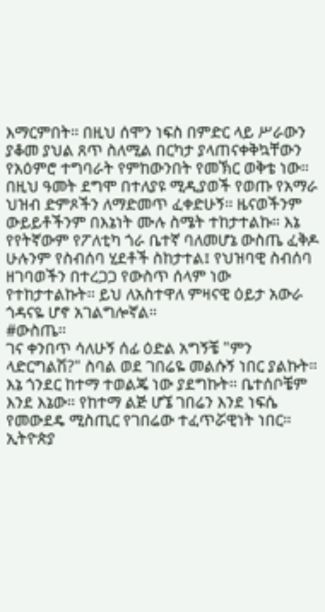እማርምበት። በዚህ ሰሞን ነፍስ በምድር ላይ ሥራውን ያቆመ ያህል ጸጥ ስለሚል በርካታ ያላጠናቀቅኳቸውን የአዕምሮ ተግባራት የምከውንበት የመኽር ወቅቴ ነው። በዚህ ዓመት ደግሞ በተለያዩ ሚዲያወች የወጡ የአማራ ህዝብ ድምጾችን ለማድመጥ ፈቀድሁኝ። ዜናወችንም ውይይቶችንም በእኔነት ሙሉ ስሜት ተከታተልኩ። እኔ የየትኛውም የፖለቲካ ጎራ ቤተኛ ባለመሆኔ ውስጤ ፈቅዶ ሁሉንም የስብሰባ ሂደቶች ስከታተል፤ የህዝባዊ ስብሰባ ዘገባወችን በተረጋጋ የውስጥ ሰላም ነው የተከታተልኩት። ይህ ለአስተዋለ ምዛናዊ ዕይታ አውራ ጎዳናዬ ሆኖ አገልግሎኛል።
#ውስጤ።
ገና ቀንበጥ ሳለሁኝ ሰፊ ዕድል አግኝቼ "ምን ላድርግልሽ?" ስባል ወደ ገበሬዬ መልሱኝ ነበር ያልኩት። እኔ ጎንደር ከተማ ተወልጄ ነው ያደግኩት። ቤተሰቦቼም እንደ እኔው። የከተማ ልጅ ሆኜ ገበሬን እንደ ነፍሴ የመውደዴ ሚስጢር የገበሬው ተፈጥሯዊነት ነበር። ኢትዮጵያ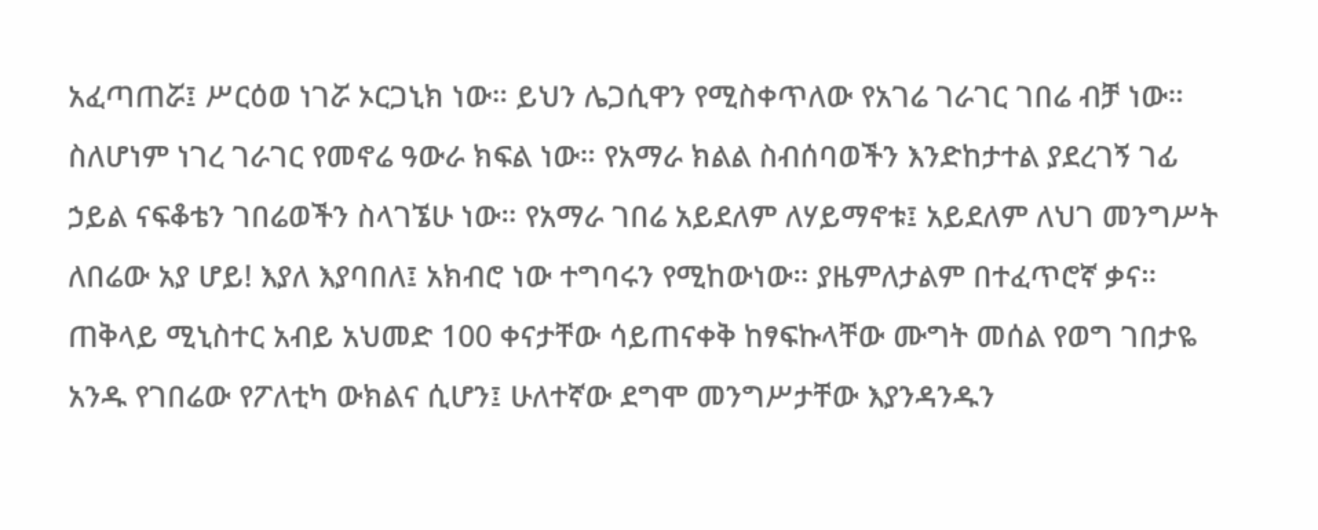አፈጣጠሯ፤ ሥርዕወ ነገሯ ኦርጋኒክ ነው። ይህን ሌጋሲዋን የሚስቀጥለው የአገሬ ገራገር ገበሬ ብቻ ነው። ስለሆነም ነገረ ገራገር የመኖሬ ዓውራ ክፍል ነው። የአማራ ክልል ስብሰባወችን እንድከታተል ያደረገኝ ገፊ ኃይል ናፍቆቴን ገበሬወችን ስላገኜሁ ነው። የአማራ ገበሬ አይደለም ለሃይማኖቱ፤ አይደለም ለህገ መንግሥት ለበሬው አያ ሆይ! እያለ እያባበለ፤ አክብሮ ነው ተግባሩን የሚከውነው። ያዜምለታልም በተፈጥሮኛ ቃና።
ጠቅላይ ሚኒስተር አብይ አህመድ 100 ቀናታቸው ሳይጠናቀቅ ከፃፍኩላቸው ሙግት መሰል የወግ ገበታዬ አንዱ የገበሬው የፖለቲካ ውክልና ሲሆን፤ ሁለተኛው ደግሞ መንግሥታቸው እያንዳንዱን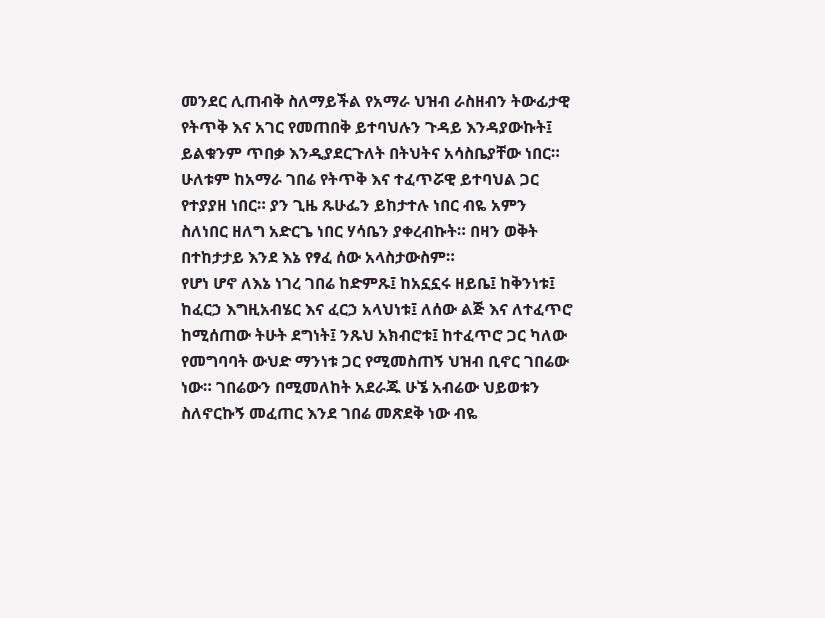መንደር ሊጠብቅ ስለማይችል የአማራ ህዝብ ራስዘብን ትውፊታዊ የትጥቅ እና አገር የመጠበቅ ይተባህሉን ጉዳይ እንዳያውኩት፤ ይልቁንም ጥበቃ እንዲያደርጉለት በትህትና አሳስቤያቸው ነበር።
ሁለቱም ከአማራ ገበሬ የትጥቅ እና ተፈጥሯዊ ይተባህል ጋር የተያያዘ ነበር። ያን ጊዜ ጹሁፌን ይከታተሉ ነበር ብዬ አምን ስለነበር ዘለግ አድርጌ ነበር ሃሳቤን ያቀረብኩት። በዛን ወቅት በተከታታይ እንደ እኔ የፃፈ ሰው አላስታውስም።
የሆነ ሆኖ ለእኔ ነገረ ገበሬ ከድምጹ፤ ከአኗኗሩ ዘይቤ፤ ከቅንነቱ፤ ከፈርኃ እግዚአብሄር እና ፈርኃ አላህነቱ፤ ለሰው ልጅ እና ለተፈጥሮ ከሚሰጠው ትሁት ደግነት፤ ንጹህ አክብሮቱ፤ ከተፈጥሮ ጋር ካለው የመግባባት ውህድ ማንነቱ ጋር የሚመስጠኝ ህዝብ ቢኖር ገበሬው ነው። ገበሬውን በሚመለከት አደራጁ ሁኜ አብሬው ህይወቱን ስለኖርኩኝ መፈጠር እንደ ገበሬ መጽደቅ ነው ብዬ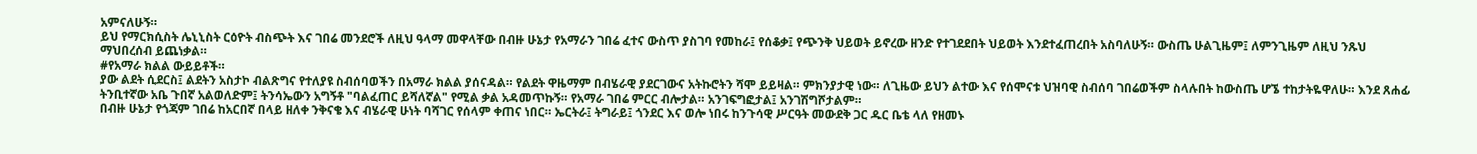አምናለሁኝ።
ይህ የማርክሲስት ሌኒኒስት ርዕዮት ብስጭት እና ገበሬ መንደሮች ለዚህ ዓላማ መዋላቸው በብዙ ሁኔታ የአማራን ገበሬ ፈተና ውስጥ ያስገባ የመከራ፤ የሰቆቃ፤ የጭንቅ ህይወት ይኖረው ዘንድ የተገደደበት ህይወት እንደተፈጠረበት አስባለሁኝ። ውስጤ ሁልጊዜም፤ ለምንጊዜም ለዚህ ንጹህ ማህበረሰብ ይጨነቃል።
#የአማራ ክልል ውይይቶች።
ያው ልደት ሲደርስ፤ ልደትን አስታኮ ብልጽግና የተለያዩ ስብሰባወችን በአማራ ክልል ያሰናዳል። የልደት ዋዜማም በብሄራዊ ያደርገውና አትኩሮትን ሻሞ ይይዛል። ምክንያታዊ ነው። ለጊዜው ይህን ልተው እና የሰሞናቱ ህዝባዊ ስብሰባ ገበሬወችም ስላሉበት ከውስጤ ሆኜ ተከታትዬዋለሁ። እንደ ጸሐፊ ትንቢተኛው አቤ ጉበኛ አልወለድም፤ ትንሳኤውን አግኝቶ "ባልፈጠር ይሻለኛል" የሚል ቃል አዳመጥኩኝ። የአማራ ገበሬ ምርር ብሎታል። አንገፍግፎታል፤ አንገሽግሾታልም።
በብዙ ሁኔታ የጎጃም ገበሬ ከአርበኛ በላይ ዘለቀ ንቅናቄ እና ብሄራዊ ሁነት ባሻገር የሰላም ቀጠና ነበር። ኤርትራ፤ ትግራይ፤ ጎንደር እና ወሎ ነበሩ ከንጉሳዊ ሥርዓት መውደቅ ጋር ዱር ቤቴ ላለ የዘመኑ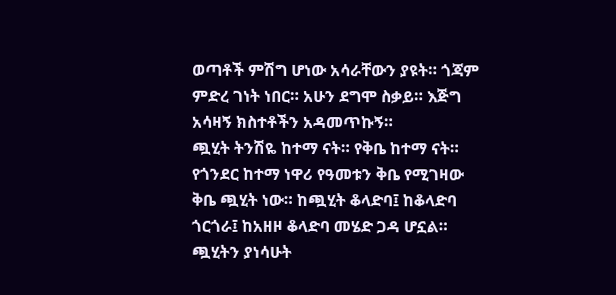ወጣቶች ምሽግ ሆነው አሳራቸውን ያዩት። ጎጃም ምድረ ገነት ነበር። አሁን ደግሞ ስቃይ። እጅግ አሳዛኝ ክስተቶችን አዳመጥኩኝ።
ጯሂት ትንሽዬ ከተማ ናት። የቅቤ ከተማ ናት። የጎንደር ከተማ ነዋሪ የዓመቱን ቅቤ የሚገዛው ቅቤ ጯሂት ነው። ከጯሂት ቆላድባ፤ ከቆላድባ ጎርጎራ፤ ከአዘዞ ቆላድባ መሄድ ጋዳ ሆኗል። ጯሂትን ያነሳሁት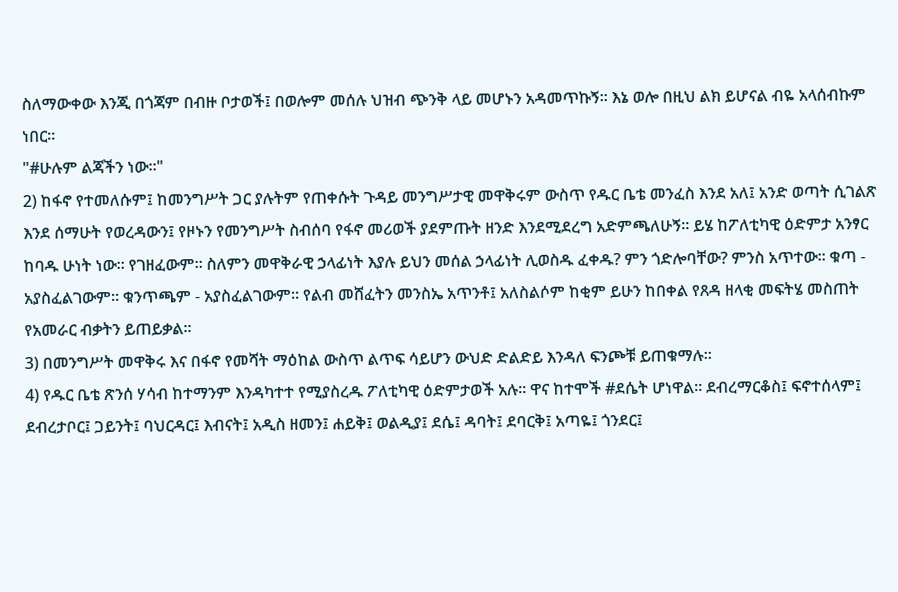ስለማውቀው እንጂ በጎጃም በብዙ ቦታወች፤ በወሎም መሰሉ ህዝብ ጭንቅ ላይ መሆኑን አዳመጥኩኝ። እኔ ወሎ በዚህ ልክ ይሆናል ብዬ አላሰብኩም ነበር።
"#ሁሉም ልጃችን ነው።"
2) ከፋኖ የተመለሱም፤ ከመንግሥት ጋር ያሉትም የጠቀሱት ጉዳይ መንግሥታዊ መዋቅሩም ውስጥ የዱር ቤቴ መንፈስ እንደ አለ፤ አንድ ወጣት ሲገልጽ እንደ ሰማሁት የወረዳውን፤ የዞኑን የመንግሥት ስብሰባ የፋኖ መሪወች ያደምጡት ዘንድ እንደሚደረግ አድምጫለሁኝ። ይሄ ከፖለቲካዊ ዕድምታ አንፃር ከባዱ ሁነት ነው። የገዘፈውም። ስለምን መዋቅራዊ ኃላፊነት እያሉ ይህን መሰል ኃላፊነት ሊወስዱ ፈቀዱ? ምን ጎድሎባቸው? ምንስ አጥተው። ቁጣ - አያስፈልገውም። ቁንጥጫም - አያስፈልገውም። የልብ መሸፈትን መንስኤ አጥንቶ፤ አለስልሶም ከቂም ይሁን ከበቀል የጸዳ ዘላቂ መፍትሄ መስጠት የአመራር ብቃትን ይጠይቃል።
3) በመንግሥት መዋቅሩ እና በፋኖ የመሻት ማዕከል ውስጥ ልጥፍ ሳይሆን ውህድ ድልድይ እንዳለ ፍንጮቹ ይጠቁማሉ።
4) የዱር ቤቴ ጽንሰ ሃሳብ ከተማንም እንዳካተተ የሚያስረዱ ፖለቲካዊ ዕድምታወች አሉ። ዋና ከተሞች #ደሴት ሆነዋል። ደብረማርቆስ፤ ፍኖተሰላም፤ ደብረታቦር፤ ጋይንት፤ ባህርዳር፤ እብናት፤ አዲስ ዘመን፤ ሐይቅ፤ ወልዲያ፤ ደሴ፤ ዳባት፤ ደባርቅ፤ አጣዬ፤ ጎንደር፤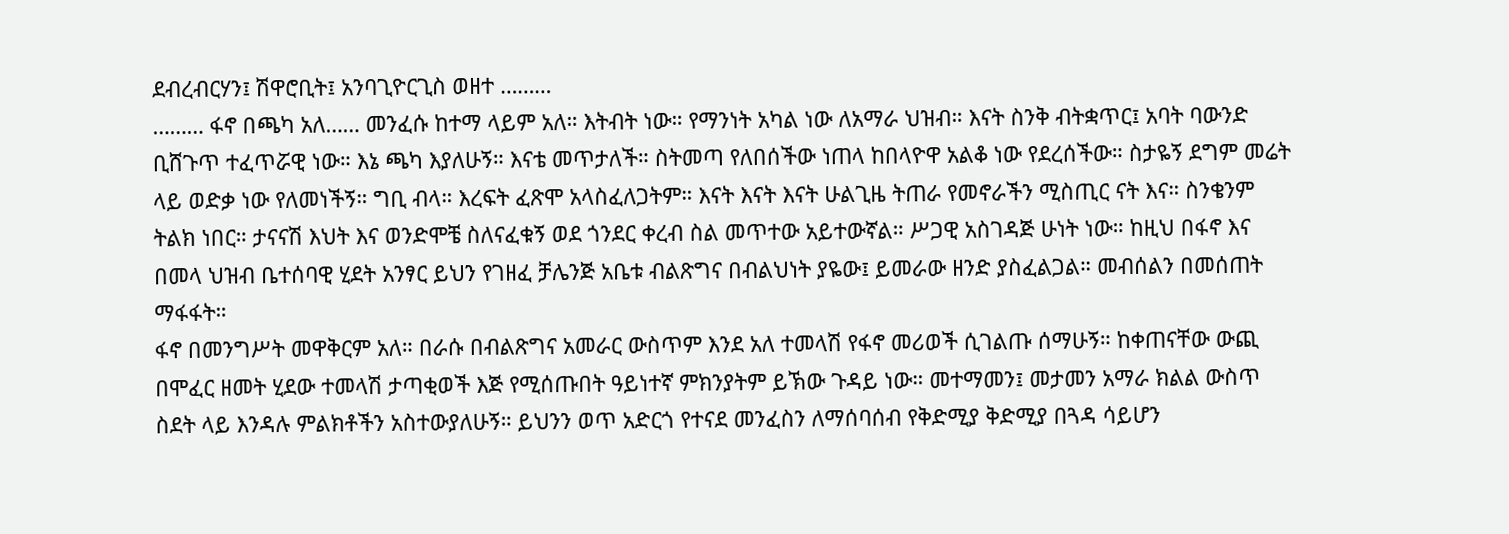ደብረብርሃን፤ ሽዋሮቢት፤ አንባጊዮርጊስ ወዘተ ………
……… ፋኖ በጫካ አለ…… መንፈሱ ከተማ ላይም አለ። እትብት ነው። የማንነት አካል ነው ለአማራ ህዝብ። እናት ስንቅ ብትቋጥር፤ አባት ባውንድ ቢሸጉጥ ተፈጥሯዊ ነው። እኔ ጫካ እያለሁኝ። እናቴ መጥታለች። ስትመጣ የለበሰችው ነጠላ ከበላዮዋ አልቆ ነው የደረሰችው። ስታዬኝ ደግም መሬት ላይ ወድቃ ነው የለመነችኝ። ግቢ ብላ። እረፍት ፈጽሞ አላስፈለጋትም። እናት እናት እናት ሁልጊዜ ትጠራ የመኖራችን ሚስጢር ናት እና። ስንቄንም ትልክ ነበር። ታናናሽ እህት እና ወንድሞቼ ስለናፈቁኝ ወደ ጎንደር ቀረብ ስል መጥተው አይተውኛል። ሥጋዊ አስገዳጅ ሁነት ነው። ከዚህ በፋኖ እና በመላ ህዝብ ቤተሰባዊ ሂደት አንፃር ይህን የገዘፈ ቻሌንጅ አቤቱ ብልጽግና በብልህነት ያዬው፤ ይመራው ዘንድ ያስፈልጋል። መብሰልን በመሰጠት ማፋፋት።
ፋኖ በመንግሥት መዋቅርም አለ። በራሱ በብልጽግና አመራር ውስጥም እንደ አለ ተመላሽ የፋኖ መሪወች ሲገልጡ ሰማሁኝ። ከቀጠናቸው ውጪ በሞፈር ዘመት ሂደው ተመላሽ ታጣቂወች እጅ የሚሰጡበት ዓይነተኛ ምክንያትም ይኽው ጉዳይ ነው። መተማመን፤ መታመን አማራ ክልል ውስጥ ስደት ላይ እንዳሉ ምልክቶችን አስተውያለሁኝ። ይህንን ወጥ አድርጎ የተናደ መንፈስን ለማሰባሰብ የቅድሚያ ቅድሚያ በጓዳ ሳይሆን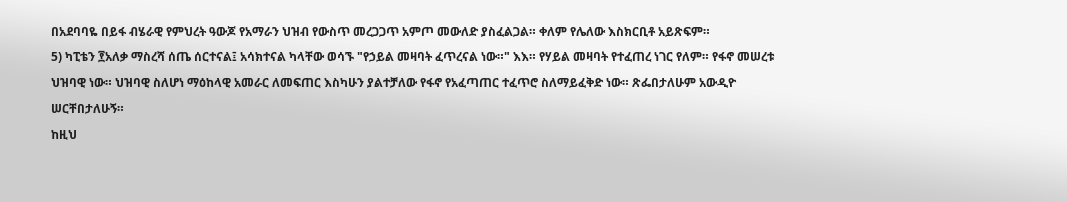በአደባባዬ በይፋ ብሄራዊ የምህረት ዓውጆ የአማራን ህዝብ የውስጥ መረጋጋጥ አምጦ መውለድ ያስፈልጋል። ቀለም የሌለው እስክርቢቶ አይጽፍም።
5) ካፒቴን ፻አለቃ ማስረሻ ሰጤ ሰርተናል፤ አሳክተናል ካላቸው ወሳኙ "የኃይል መዛባት ፈጥረናል ነው።" እእ። የሃይል መዛባት የተፈጠረ ነገር የለም። የፋኖ መሠረቱ ህዝባዊ ነው። ህዝባዊ ስለሆነ ማዕከላዊ አመራር ለመፍጠር እስካሁን ያልተቻለው የፋኖ የአፈጣጠር ተፈጥሮ ስለማይፈቅድ ነው። ጽፌበታለሁም አውዲዮ ሠርቸበታለሁኝ።
ከዚህ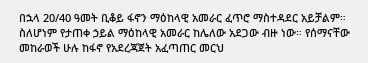በኋላ 20/40 ዓመት ቢቆይ ፋኖን ማዕከላዊ አመራር ፈጥሮ ማስተዳደር አይቻልም። ስለሆነም የታጠቀ ኃይል ማዕከላዊ አመራር ከሌለው አደጋው ብዙ ነው። የሰማናቸው መከራወች ሁሉ ከፋኖ የአደረጃጀት አፈጣጠር መርህ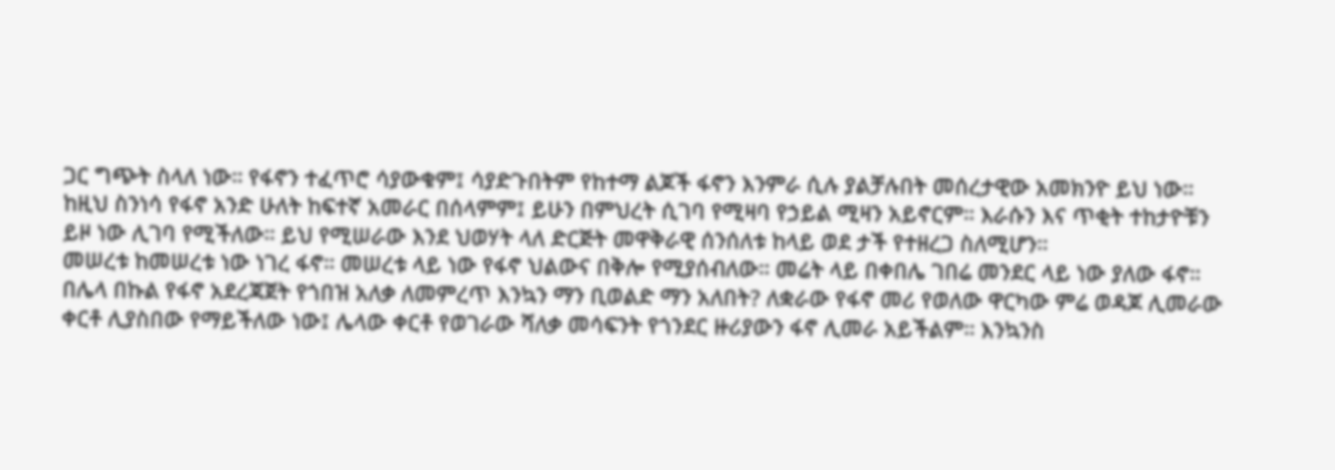ጋር ግጭት ስላለ ነው። የፋኖን ተፈጥሮ ሳያውቁም፤ ሳያድጉበትም የከተማ ልጆች ፋኖን እንምራ ሲሉ ያልቻሉበት መሰረታዊው አመክንዮ ይህ ነው። ከዚህ ስንነሳ የፋኖ አንድ ሁለት ከፍተኛ አመራር በሰላምም፤ ይሁን በምህረት ሲገባ የሚዛባ የኃይል ሚዛን አይኖርም። እራሱን እና ጥቂት ተከታዮቹን ይዞ ነው ሊገባ የሚችለው። ይህ የሚሠራው እንደ ህወሃት ላለ ድርጅት መዋቅራዊ ሰንሰለቱ ከላይ ወደ ታች የተዘረጋ ስለሚሆን።
መሠረቱ ከመሠረቱ ነው ነገረ ፋኖ። መሠረቱ ላይ ነው የፋኖ ህልውና በቅሎ የሚያሰብለው። መሬት ላይ በቀበሌ ገበሬ መንደር ላይ ነው ያለው ፋኖ። በሌላ በኩል የፋኖ አደረጃጀት የጎበዝ አለቃ ለመምረጥ እንኳን ማን ቢወልድ ማን አለበት? ለቋራው የፋኖ መሪ የወለው ዋርካው ምሬ ወዳጆ ሊመራው ቀርቶ ሊያስበው የማይችለው ነው፤ ሌላው ቀርቶ የወገራው ሻለቃ መሳፍንት የጎንደር ዙሪያውን ፋኖ ሊመራ አይችልም። እንኳንስ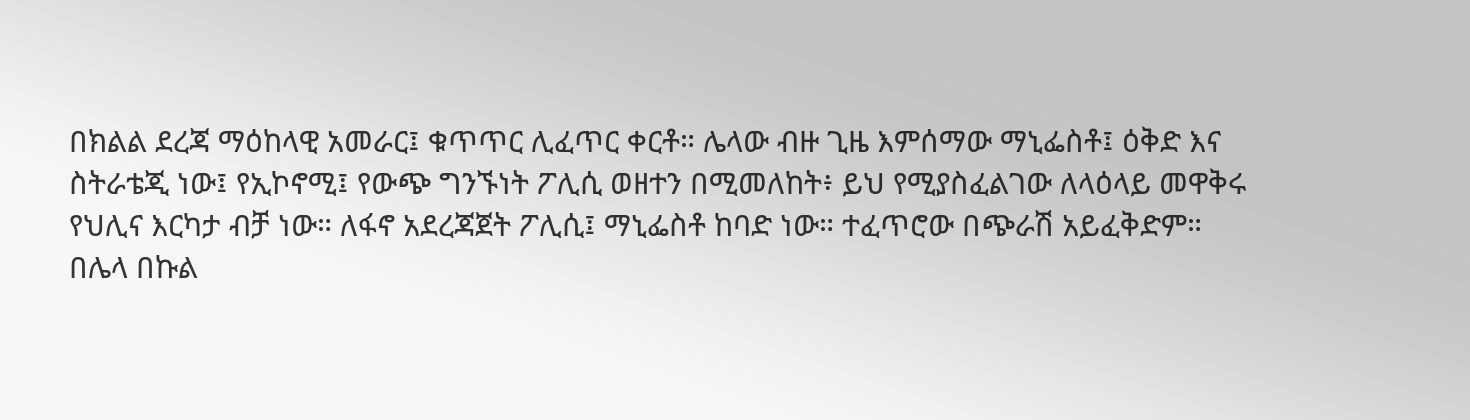በክልል ደረጃ ማዕከላዊ አመራር፤ ቁጥጥር ሊፈጥር ቀርቶ። ሌላው ብዙ ጊዜ እምሰማው ማኒፌስቶ፤ ዕቅድ እና ስትራቴጂ ነው፤ የኢኮኖሚ፤ የውጭ ግንኙነት ፖሊሲ ወዘተን በሚመለከት፥ ይህ የሚያስፈልገው ለላዕላይ መዋቅሩ የህሊና እርካታ ብቻ ነው። ለፋኖ አደረጃጀት ፖሊሲ፤ ማኒፌስቶ ከባድ ነው። ተፈጥሮው በጭራሽ አይፈቅድም።
በሌላ በኩል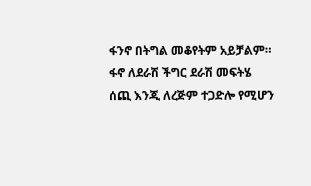ፋንኖ በትግል መቆየትም አይቻልም። ፋኖ ለደራሽ ችግር ደራሽ መፍትሄ ሰጪ እንጂ ለረጅም ተጋድሎ የሚሆን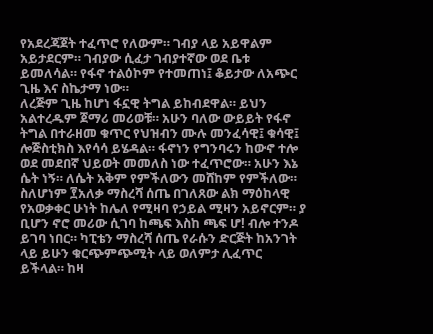የአደረጃጀት ተፈጥሮ የለውም። ገብያ ላይ አይዋልም አይታደርም። ገብያው ሲፈታ ገብያተኛው ወደ ቤቱ ይመለሳል። የፋኖ ተልዕኮም የተመጠነ፤ ቆይታው ለአጭር ጊዜ እና ስኬታማ ነው።
ለረጅም ጊዜ ከሆነ ፋኗዊ ትግል ይከብደዋል። ይህን አልተረዱም ጀማሪ መሪወቹ። አሁን ባለው ውይይት የፋኖ ትግል በተራዘመ ቁጥር የህዝብን ሙሉ መንፈሳዊ፤ ቁሳዊ፤ ሎጅስቲክስ እየሳሳ ይሄዳል። ፋኖነን የግንባሩን ከውኖ ተሎ ወደ መደበኛ ህይወት መመለስ ነው ተፈጥሮው። አሁን እኔ ሴት ነኝ። ለሴት አቅም የምችለውን መሸከም የምችለው።
ስለሆነም ፻አለቃ ማስረሻ ሰጤ በገለጸው ልክ ማዕከላዊ የአወቃቀር ሁነት ከሌለ የሚዛባ የኃይል ሚዛን አይኖርም። ያ ቢሆን ኖሮ መሪው ሲገባ ከጫፍ እስከ ጫፍ ሆ! ብሎ ተንዶ ይገባ ነበር። ካፒቴን ማስረሻ ሰጤ የራሱን ድርጅት ከአንገት ላይ ይሁን ቁርጭምጭሚት ላይ ወለምታ ሊፈጥር ይችላል። ከዛ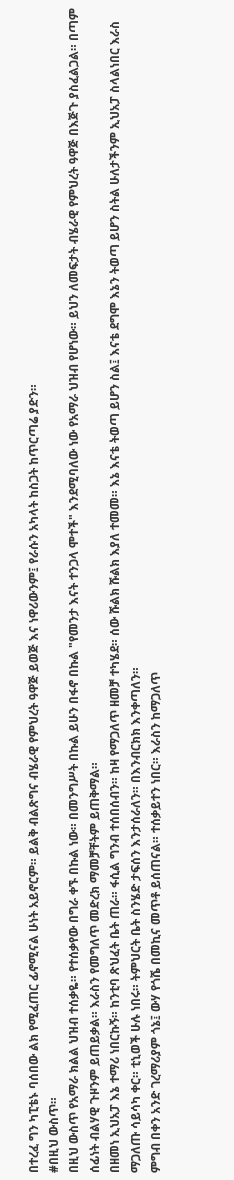በተረፈ ግን ካፒቴኑ ባሰበው ልክ የሚፈጠር ፊኖሚናል ሁነት አይኖርም። ይልቅ ብልጽግና ብሄራዊ የምህረት ዓዋጅ ይወጅ እና ነዋሪውንም፤ የራሱን አካላት ከስጋት ከጥርጣሬ ያድን።
#በዚህ ውስጥ።
በዚህ ውስጥ የአማራ ክልል ህዝብ ተሰቃዬ። የተሰቃየው በግራ ቀኙ በኩል ነው። በመንግሥት በኩል ይሁን በፋኖ በኩል "የመንታ እናት ተንጋላ ሞተች" እንደሚባለው ነው የአማራ ህዝብ የሆነው። ይህን ለመፍታት ብሄራዊ የምህረት ዓዋጅ በእጅጉ ያስፈልጋል። በጣም ሰፊነት ብልሃዊ ጉዞንም ይጠይቃል። እራስን የመግለጥ መድረክ ማመቻቸትም ይጠቅማል።
በዘመነ ኢህአፓ እኔ ተማሪ ነበርኩኝ። ከንቲባ ጽህፈት ቤት ጠራ። ፋሲል ግንብ ተሰበሰብን። ከዛ የማጋለጥ ዘመቻ ተካሄደ። ሰው ሹልክ ሹልክ እያለ ተመመ። እኔ እናቴ ትወጣ ይሆን ስል፤ እናቴ ደግሞ እኔን ትወጣ ይሆን ስትል ሁለታችንም ኢህአፓ ስላልነበር እራስ ማጋለጡ ሳይሳካ ቀር። ቲኒወች ሁሉ ነበሩ። ትምህርት ቤት ስንሄድ ታፍሰን እንታሰራለን። በእንብርክክ እንቀጣለን።
ምግብ በቀን አንድ ገረማሪያም ጎኔ፤ ውሃ የጎሼ በመኪና መጥቶ ይሰጠናል። ተሰቃይተን ነበር። እራስን ከማጋለጥ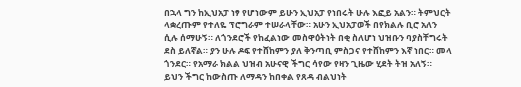በኋላ ግን ከኢህአፓ ነፃ የሆነውም ይሁን ኢህአፓ የነበሩት ሁሉ እፎይ አልን። ትምህርት ላቋረጡም የተለዬ ፕሮግራም ተሠራላቸው። አሁን ኢህአፓወች በየክልሉ ቢሮ አለን ሲሉ ሰማሁኝ። ለጎንደሮች የከፈልነው መስዋዕትነት በቂ ስለሆነ ህዝቡን ባያስቸግሩት ደስ ይለኛል። ያን ሁሉ ዶፍ የተሸከምን ያለ ቅንጣቢ ምስጋና የተሸከምን እኛ ነበር። መላ ጎንደር። የአማራ ክልል ህዝብ አሁናዊ ችግር ሳየው የዛን ጊዜው ሂደት ትዝ አለኝ። ይህን ችግር ከውስጡ ለማዳን ከበቀል የጸዳ ብልህነት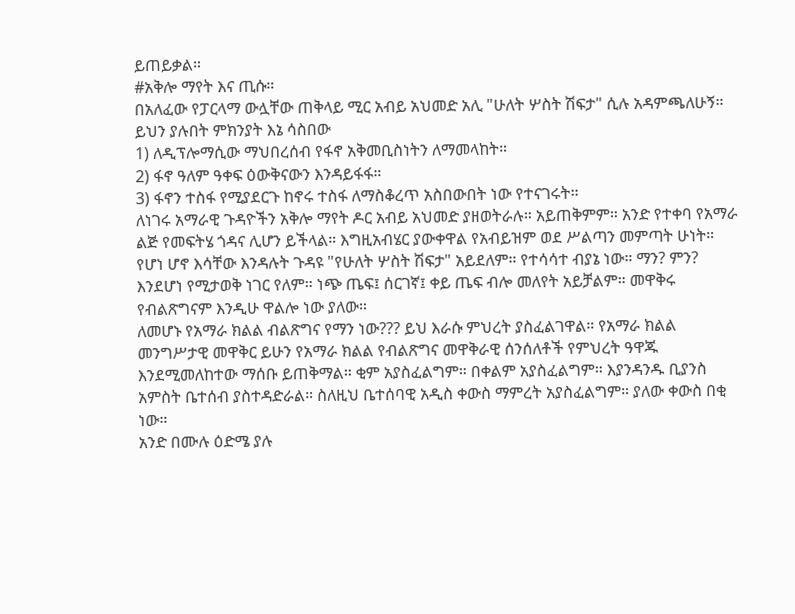ይጠይቃል።
#አቅሎ ማየት እና ጢሱ።
በአለፈው የፓርላማ ውሏቸው ጠቅላይ ሚር አብይ አህመድ አሊ "ሁለት ሦስት ሽፍታ" ሲሉ አዳምጫለሁኝ። ይህን ያሉበት ምክንያት እኔ ሳስበው
1) ለዲፕሎማሲው ማህበረሰብ የፋኖ አቅመቢስነትን ለማመላከት።
2) ፋኖ ዓለም ዓቀፍ ዕውቅናውን እንዳይፋፋ።
3) ፋኖን ተስፋ የሚያደርጉ ከኖሩ ተስፋ ለማስቆረጥ አስበውበት ነው የተናገሩት።
ለነገሩ አማራዊ ጉዳዮችን አቅሎ ማየት ዶር አብይ አህመድ ያዘወትራሉ። አይጠቅምም። አንድ የተቀባ የአማራ ልጅ የመፍትሄ ጎዳና ሊሆን ይችላል። እግዚአብሄር ያውቀዋል የአብይዝም ወደ ሥልጣን መምጣት ሁነት። የሆነ ሆኖ እሳቸው እንዳሉት ጉዳዩ "የሁለት ሦስት ሽፍታ" አይደለም። የተሳሳተ ብያኔ ነው። ማን? ምን? እንደሆነ የሚታወቅ ነገር የለም። ነጭ ጤፍ፤ ሰርገኛ፤ ቀይ ጤፍ ብሎ መለየት አይቻልም። መዋቅሩ የብልጽግናም እንዲሁ ዋልሎ ነው ያለው።
ለመሆኑ የአማራ ክልል ብልጽግና የማን ነው??? ይህ እራሱ ምህረት ያስፈልገዋል። የአማራ ክልል መንግሥታዊ መዋቅር ይሁን የአማራ ክልል የብልጽግና መዋቅራዊ ሰንሰለቶች የምህረት ዓዋጁ እንደሚመለከተው ማሰቡ ይጠቅማል። ቂም አያስፈልግም። በቀልም አያስፈልግም። እያንዳንዱ ቢያንስ አምስት ቤተሰብ ያስተዳድራል። ስለዚህ ቤተሰባዊ አዲስ ቀውስ ማምረት አያስፈልግም። ያለው ቀውስ በቂ ነው።
አንድ በሙሉ ዕድሜ ያሉ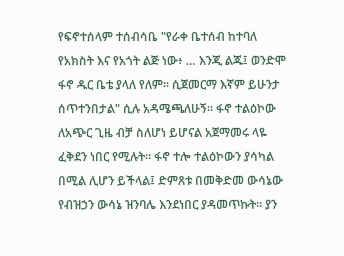የፍኖተሰላም ተሰብሳቤ "የራቀ ቤተሰብ ከተባለ የአክስት እና የአጎት ልጅ ነው፥ … እንጂ ልጁ፤ ወንድሞ ፋኖ ዱር ቤቴ ያላለ የለም። ሲጀመርማ እኛም ይሁንታ ሰጥተንበታል" ሲሉ አዳሜጫለሁኝ። ፋኖ ተልዕኮው ለአጭር ጊዜ ብቻ ስለሆነ ይሆናል አጀማመሩ ላዬ ፈቅደን ነበር የሚሉት። ፋኖ ተሎ ተልዕኮውን ያሳካል በሚል ሊሆን ይችላል፤ ድምጸቱ በመቅድመ ውሳኔው የብዝኃን ውሳኔ ዝንባሌ እንደነበር ያዳመጥኩት። ያን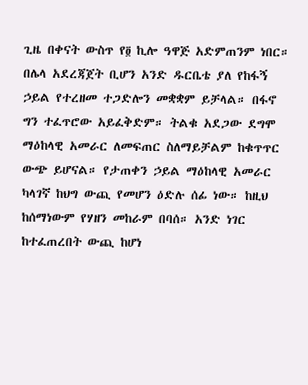ጊዜ በቀናት ውስጥ የ፬ ኪሎ ዓዋጅ አድምጠንም ነበር።
በሌላ አደረጃጀት ቢሆን አንድ ዱርቤቴ ያለ የከፋኝ ኃይል የተረዘመ ተጋድሎን መቋቋም ይቻላል። በፋኖ ግን ተፈጥሮው አይፈቅድም። ትልቁ አደጋው ደግሞ ማዕከላዊ አመራር ለመፍጠር ስለማይቻልም ከቁጥጥር ውጭ ይሆናል። የታጠቀን ኃይል ማዕከላዊ አመራር ካላገኛ ከህግ ውጪ የመሆን ዕድሉ ሰፊ ነው። ከዚህ ከሰማነውም የሃዘን መከራም በባሰ። አንድ ነገር ከተፈጠረበት ውጪ ከሆነ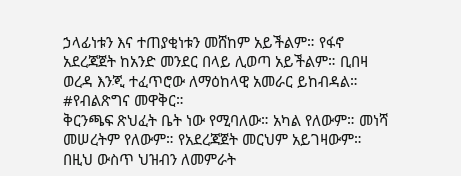ኃላፊነቱን እና ተጠያቂነቱን መሸከም አይችልም። የፋኖ አደረጃጀት ከአንድ መንደር በላይ ሊወጣ አይችልም። ቢበዛ ወረዳ እንጂ ተፈጥሮው ለማዕከላዊ አመራር ይከብዳል።
#የብልጽግና መዋቅር።
ቅርንጫፍ ጽህፈት ቤት ነው የሚባለው። አካል የለውም። መነሻ መሠረትም የለውም። የአደረጃጀት መርህም አይገዛውም። በዚህ ውስጥ ህዝብን ለመምራት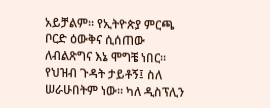አይቻልም። የኢትዮጵያ ምርጫ ቦርድ ዕውቅና ሲሰጠው ለብልጽግና እኔ ሞግቼ ነበር። የህዝብ ጉዳት ታይቶኝ፤ ስለ ሠራሁበትም ነው። ካለ ዲስፕሊን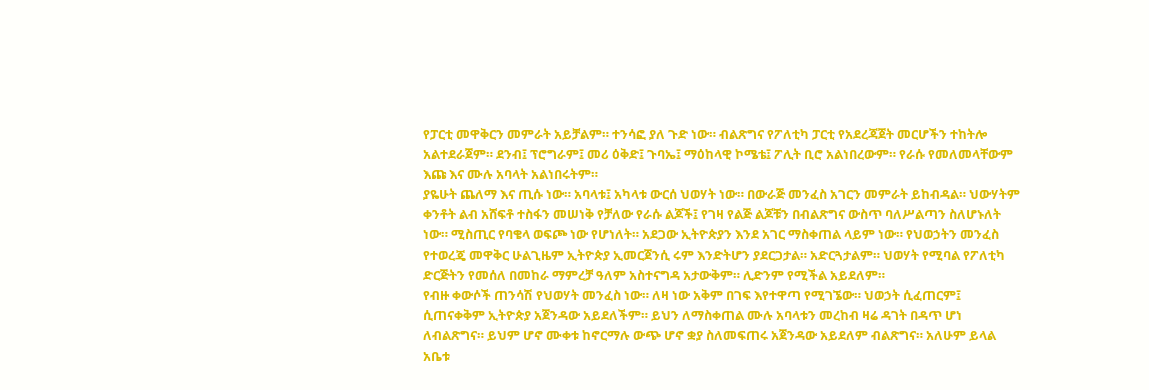የፓርቲ መዋቅርን መምራት አይቻልም። ተንሳፎ ያለ ጉድ ነው። ብልጽግና የፖለቲካ ፓርቲ የአደረጃጀት መርሆችን ተከትሎ አልተደራጀም። ደንብ፤ ፕሮግራም፤ መሪ ዕቅድ፤ ጉባኤ፤ ማዕከላዊ ኮሜቴ፤ ፖሊት ቢሮ አልነበረውም። የራሱ የመለመላቸውም እጩ እና ሙሉ አባላት አልነበሩትም።
ያዬሁት ጨለማ እና ጢሱ ነው። አባላቱ፤ አካላቱ ውርሰ ህወሃት ነው። በውራጅ መንፈስ አገርን መምራት ይከብዳል። ህውሃትም ቀንቶት ልብ አሸፍቶ ተስፋን መሠነቅ የቻለው የራሱ ልጆች፤ የገዛ የልጅ ልጆቹን በብልጽግና ውስጥ ባለሥልጣን ስለሆኑለት ነው። ሚስጢር የባቄላ ወፍጮ ነው የሆነለት። አደጋው ኢትዮጵያን እንደ አገር ማስቀጠል ላይም ነው። የህወኃትን መንፈስ የተወረጄ መዋቅር ሁልጊዜም ኢትዮጵያ ኢመርጀንሲ ሩም እንድትሆን ያደርጋታል። አድርጓታልም። ህወሃት የሚባል የፖለቲካ ድርጅትን የመሰለ በመከራ ማምረቻ ዓለም አስተናግዳ አታውቅም። ሊድንም የሚችል አይደለም።
የብዙ ቀውሶች ጠንሳሽ የህወሃት መንፈስ ነው። ለዛ ነው አቅም በገፍ እየተዋጣ የሚገኜው። ህወኃት ሲፈጠርም፤ ሲጠናቀቅም ኢትዮጵያ አጀንዳው አይደለችም። ይህን ለማስቀጠል ሙሉ አባላቱን መረከብ ዛሬ ዳገት በዳጥ ሆነ ለብልጽግና። ይህም ሆኖ ሙቀቱ ከኖርማሉ ውጭ ሆኖ ቋያ ስለመፍጠሩ አጀንዳው አይደለም ብልጽግና። አለሁም ይላል አቤቱ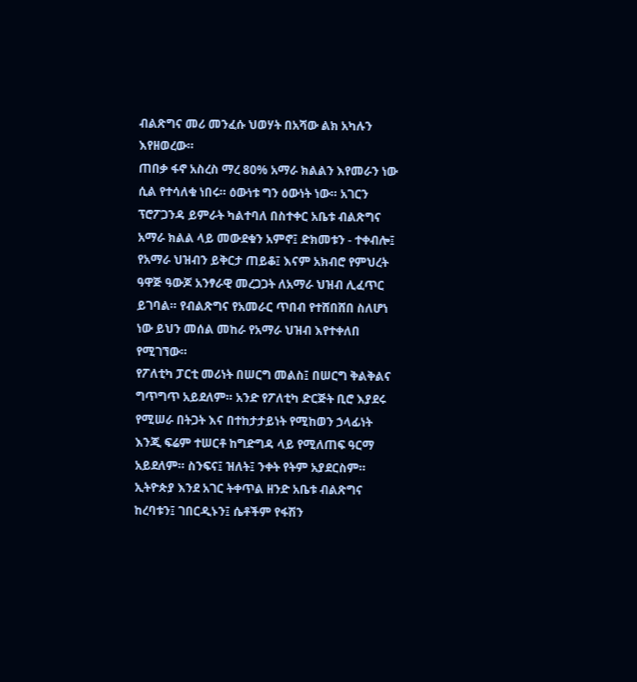ብልጽግና መሪ መንፈሱ ህወሃት በአሻው ልክ አካሉን እየዘወረው።
ጠበቃ ፋኖ አስረስ ማረ 80% አማራ ክልልን እየመራን ነው ሲል የተሳለቁ ነበሩ። ዕውነቱ ግን ዕውነት ነው። አገርን ፕሮፖጋንዳ ይምራት ካልተባለ በስተቀር አቤቱ ብልጽግና አማራ ክልል ላይ መውደቁን አምኖ፤ ድክመቱን - ተቀብሎ፤ የአማራ ህዝብን ይቅርታ ጠይቆ፤ እናም አክብሮ የምህረት ዓዋጅ ዓውጆ አንፃራዊ መረጋጋት ለአማራ ህዝብ ሊፈጥር ይገባል። የብልጽግና የአመራር ጥበብ የተሸበሸበ ስለሆነ ነው ይህን መሰል መከራ የአማራ ህዝብ እየተቀለበ የሚገኘው።
የፖለቲካ ፓርቲ መሪነት በሠርግ መልስ፤ በሠርግ ቅልቅልና ግጥግጥ አይደለም። አንድ የፖለቲካ ድርጅት ቢሮ እያደሩ የሚሠራ በትጋት እና በተከታታይነት የሚከወን ኃላፊነት እንጂ ፍሬም ተሠርቶ ከግድግዳ ላይ የሚለጠፍ ዓርማ አይደለም። ስንፍና፤ ዝለት፤ ንቀት የትም አያደርስም። ኢትዮጵያ እንደ አገር ትቀጥል ዘንድ አቤቱ ብልጽግና ከረባቱን፤ ገበርዲኑን፤ ሴቶችም የፋሽን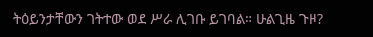ትዕይንታቸውን ገትተው ወደ ሥራ ሊገቡ ይገባል። ሁልጊዜ ጉዞ?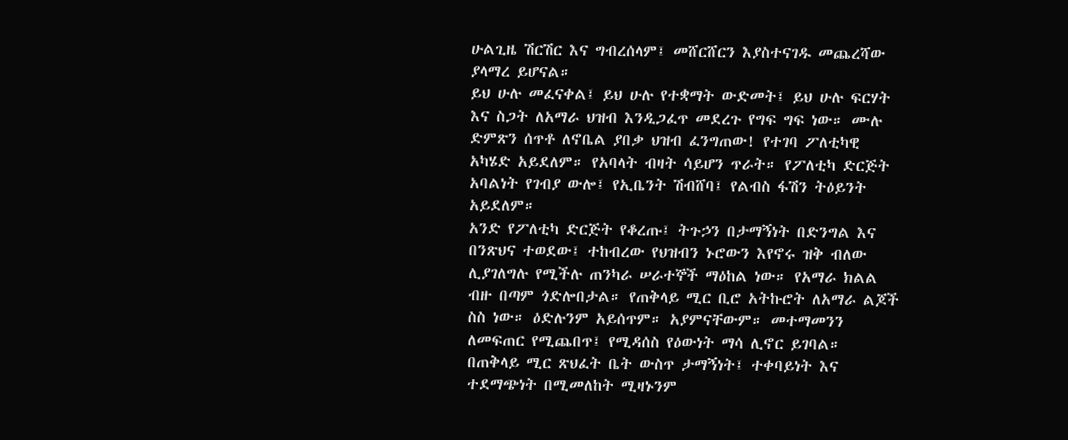ሁልጊዜ ሽርሽር እና ግብረሰላም፤ መሸርሸርን እያስተናገዱ መጨረሻው ያላማረ ይሆናል።
ይህ ሁሉ መፈናቀል፤ ይህ ሁሉ የተቋማት ውድመት፤ ይህ ሁሉ ፍርሃት እና ስጋት ለአማራ ህዝብ እንዲጋፈጥ መደረጉ የግፍ ግፍ ነው። ሙሉ ድምጽን ሰጥቶ ለኖቤል ያበቃ ህዝብ ፈንግጠው! የተገባ ፖለቲካዊ አካሄድ አይደለም። የአባላት ብዛት ሳይሆን ጥራት። የፖለቲካ ድርጅት አባልነት የገብያ ውሎ፤ የኢቤንት ሽብሸባ፤ የልብስ ፋሽን ትዕይንት አይደለም።
አንድ የፖለቲካ ድርጅት የቆረጡ፤ ትጉኃን በታማኝነት በድንግል እና በንጽህና ተወደው፤ ተከብረው የህዝብን ኑሮውን እየኖሩ ዝቅ ብለው ሊያገለግሉ የሚችሉ ጠንካራ ሠራተኞች ማዕከል ነው። የአማራ ክልል ብዙ በጣም ጎድሎበታል። የጠቅላይ ሚር ቢሮ አትኩሮት ለአማራ ልጆች ስስ ነው። ዕድሉንም አይሰጥም። አያምናቸውም። መተማመንን ለመፍጠር የሚጨበጥ፤ የሚዳሰስ የዕውነት ማሳ ሊኖር ይገባል።
በጠቅላይ ሚር ጽህፈት ቤት ውስጥ ታማኝነት፤ ተቀባይነት እና ተደማጭነት በሚመለከት ሚዛኑንም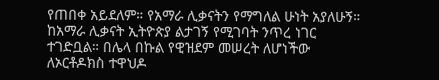የጠበቀ አይደለም። የአማራ ሊቃናትን የማግለል ሁነት አያለሁኝ። ከአማራ ሊቃናት ኢትዮጵያ ልታገኝ የሚገባት ንጥረ ነገር ተገድቧል። በሌላ በኩል የዊዝደም መሠረት ለሆነችው ለኦርቶዶክስ ተዋህዶ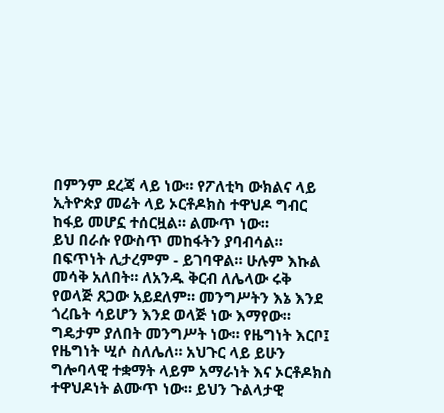በምንም ደረጃ ላይ ነው። የፖለቲካ ውክልና ላይ ኢትዮጵያ መሬት ላይ ኦርቶዶክስ ተዋህዶ ግብር ከፋይ መሆኗ ተሰርዟል። ልሙጥ ነው።
ይህ በራሱ የውስጥ መከፋትን ያባብሳል። በፍጥነት ሊታረምም - ይገባዋል። ሁሉም እኩል መሳቅ አለበት። ለአንዱ ቅርብ ለሌላው ሩቅ የወላጅ ጸጋው አይደለም። መንግሥትን እኔ እንደ ጎረቤት ሳይሆን እንደ ወላጅ ነው እማየው። ግዴታም ያለበት መንግሥት ነው። የዜግነት እርቦ፤ የዜግነት ሢሶ ስለሌለ። አህጉር ላይ ይሁን ግሎባላዊ ተቋማት ላይም አማራነት እና ኦርቶዶክስ ተዋህዶነት ልሙጥ ነው። ይህን ጉልላታዊ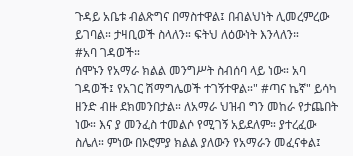ጉዳይ አቤቱ ብልጽግና በማስተዋል፤ በብልህነት ሊመረምረው ይገባል። ታዛቢወች ስላለን። ፍትህ ለዕውነት እንላለን።
#አባ ገዳወች።
ሰሞኑን የአማራ ክልል መንግሥት ስብሰባ ላይ ነው። አባ ገዳወች፤ የአገር ሽማግሌወች ተገኝተዋል።" #ጣና ኬኛ" ይሳካ ዘንድ ብዙ ደክመንበታል። ለአማራ ህዝብ ግን መከራ የታጨበት ነው። እና ያ መንፈስ ተመልሶ የሚገኝ አይደለም። ያተረፈው ስሌለ። ምነው በኦሮምያ ክልል ያለውን የአማራን መፈናቀል፤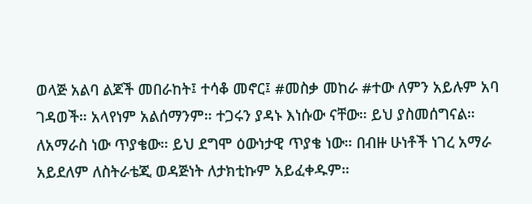ወላጅ አልባ ልጆች መበራከት፤ ተሳቆ መኖር፤ #መስቃ መከራ #ተው ለምን አይሉም አባ ገዳወች። አላየነም አልሰማንም። ተጋሩን ያዳኑ እነሱው ናቸው። ይህ ያስመሰግናል።
ለአማራስ ነው ጥያቄው። ይህ ደግሞ ዕውነታዊ ጥያቄ ነው። በብዙ ሁነቶች ነገረ አማራ አይደለም ለስትራቴጂ ወዳጅነት ለታክቲኩም አይፈቀዱም።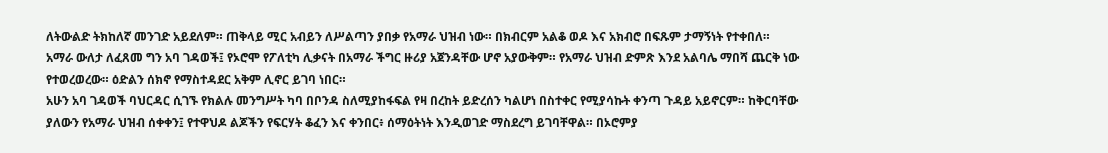ለትውልድ ትክከለኛ መንገድ አይደለም። ጠቅላይ ሚር አብይን ለሥልጣን ያበቃ የአማራ ህዝብ ነው። በክብርም አልቆ ወዶ እና አክብሮ በፍጹም ታማኝነት የተቀበለ። አማራ ውለታ ለፈጸመ ግን አባ ገዳወች፤ የኦሮሞ የፖለቲካ ሊቃናት በአማራ ችግር ዙሪያ አጀንዳቸው ሆኖ አያውቅም። የአማራ ህዝብ ድምጽ እንደ አልባሌ ማበሻ ጨርቅ ነው የተወረወረው። ዕድልን ሰክኖ የማስተዳደር አቅም ሊኖር ይገባ ነበር።
አሁን አባ ገዳወች ባህርዳር ሲገኙ የክልሉ መንግሥት ካባ በቦንዳ ስለሚያከፋፍል የዛ በረከት ይድረሰን ካልሆነ በስተቀር የሚያሳኩት ቀንጣ ጉዳይ አይኖርም። ከቅርባቸው ያለውን የአማራ ህዝብ ሰቀቀን፤ የተዋህዶ ልጆችን የፍርሃት ቆፈን እና ቀንበር፥ ሰማዕትነት እንዲወገድ ማስደረግ ይገባቸዋል። በኦሮምያ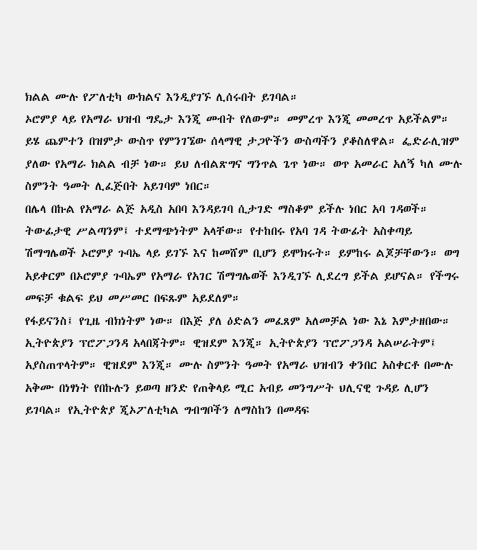ክልል ሙሉ የፖለቲካ ውክልና እንዲያገኙ ሊሰሩበት ይገባል።
ኦሮምያ ላይ የአማራ ህዝብ ግዴታ እንጂ መብት የለውም። መምረጥ እንጂ መመረጥ አይችልም። ይሄ ጨምተን በዝምታ ውስጥ የምንገኜው ሰላማዊ ታጋዮችን ውስጣችን ያቆስለዋል። ፌድራሊዝም ያለው የአማራ ክልል ብቻ ነው። ይህ ለብልጽግና ግንጥል ጌጥ ነው። ወጥ አመራር አለኝ ካለ ሙሉ ስምንት ዓመት ሊፈጅበት አይገባም ነበር።
በሌላ በኩል የአማራ ልጅ አዲስ አበባ እንዳይገባ ሲታገድ ማስቆም ይችሉ ነበር አባ ገዳወች። ትውፊታዊ ሥልጣንም፤ ተደማጭነትም አላቸው። የተከበሩ የአባ ገዳ ትውፊት አስቀጣይ ሽማግሌወች ኦሮምያ ጉባኤ ላይ ይገኙ እና ከመሸም ቢሆን ይሞክሩት። ይምከሩ ልጆቻቸውን። ወግ አይቀርም በኦሮምያ ጉባኤም የአማራ የአገር ሽማግሌወች እንዲገኙ ሊደረግ ይችል ይሆናል። የችግሩ መፍቻ ቁልፍ ይህ መሥመር በፍጹም አይደለም።
የፋይናንስ፤ የጊዜ ብክነትም ነው። በእጅ ያለ ዕድልን መፈጸም አለመቻል ነው እኔ እምታዘበው። ኢትዮጵያን ፕሮፖጋንዳ አላበጃትም። ዊዝደም እንጂ። ኢትዮጵያን ፕሮፖጋንዳ አልሠራትም፤ አያስጠጥላትም። ዊዝደም እንጂ። ሙሉ ስምንት ዓመት የአማራ ህዝብን ቀንበር አስቀርቶ በሙሉ አቅሙ በነፃነት የበኩሉን ይወጣ ዘንድ የጠቅላይ ሚር አብይ መንግሥት ህሊናዊ ጉዳይ ሊሆን ይገባል። የኢትዮጵያ ጂኦፖለቲካል ግብግቦችን ለማስከን በመዳፍ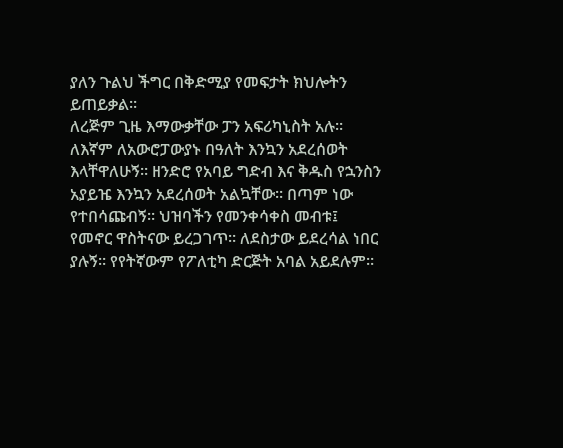ያለን ጉልህ ችግር በቅድሚያ የመፍታት ክህሎትን ይጠይቃል።
ለረጅም ጊዜ እማውቃቸው ፓን አፍሪካኒስት አሉ። ለእኛም ለአውሮፓውያኑ በዓለት እንኳን አደረሰወት እላቸዋለሁኝ። ዘንድሮ የአባይ ግድብ እና ቅዱስ የኋንስን አያይዤ እንኳን አደረሰወት አልኳቸው። በጣም ነው የተበሳጩብኝ። ህዝባችን የመንቀሳቀስ መብቱ፤ የመኖር ዋስትናው ይረጋገጥ። ለደስታው ይደረሳል ነበር ያሉኝ። የየትኛውም የፖለቲካ ድርጅት አባል አይደሉም።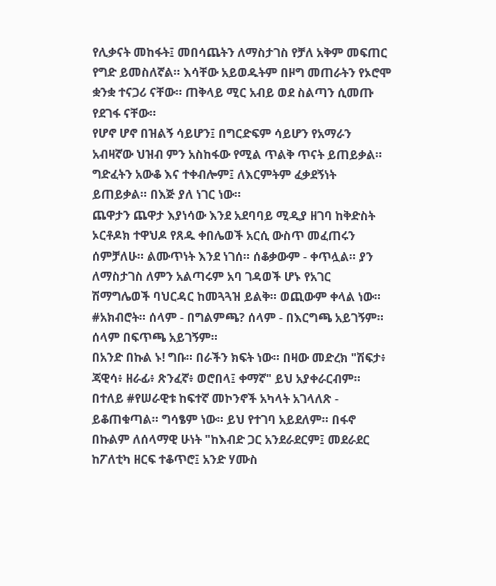የሊቃናት መከፋት፤ መበሳጨትን ለማስታገስ የቻለ አቅም መፍጠር የግድ ይመስለኛል። እሳቸው አይወዱትም በዞግ መጠራትን የኦሮሞ ቋንቋ ተናጋሪ ናቸው። ጠቅላይ ሚር አብይ ወደ ስልጣን ሲመጡ የደገፋ ናቸው።
የሆኖ ሆኖ በዝልኝ ሳይሆን፤ በግርድፍም ሳይሆን የአማራን አብዛኛው ህዝብ ምን አስከፋው የሚል ጥልቅ ጥናት ይጠይቃል። ግድፈትን አውቆ እና ተቀብሎም፤ ለእርምትም ፈቃደኝነት ይጠይቃል። በእጅ ያለ ነገር ነው።
ጨዋታን ጨዋታ እያነሳው እንደ አደባባይ ሚዲያ ዘገባ ከቅድስት ኦርቶዶክ ተዋህዶ የጸዱ ቀበሌወች አርሲ ውስጥ መፈጠሩን ሰምቻለሁ። ልሙጥነት እንደ ነገሰ። ሰቆቃውም - ቀጥሏል። ያን ለማስታገስ ለምን አልጣሩም አባ ገዳወች ሆኑ የአገር ሽማግሌወች ባህርዳር ከመጓጓዝ ይልቅ። ወጪውም ቀላል ነው።
#አክብሮት። ሰላም - በግልምጫ? ሰላም - በእርግጫ አይገኝም። ሰላም በፍጥጫ አይገኝም።
በአንድ በኩል ኑ! ግቡ። በራችን ክፍት ነው። በዛው መድረክ "ሽፍታ፥ ጃዊሳ፥ ዘራፊ፥ ጽንፈኛ፥ ወሮበላ፤ ቀማኛ" ይህ አያቀራርብም። በተለይ #የሠራዊቱ ከፍተኛ መኮንኖች አካላት አገላለጽ - ይቆጠቁጣል። ግሳፄም ነው። ይህ የተገባ አይደለም። በፋኖ በኩልም ለሰላማዊ ሁነት "ከእብድ ጋር አንደራደርም፤ መደራደር ከፖለቲካ ዘርፍ ተቆጥሮ፤ አንድ ሃሙስ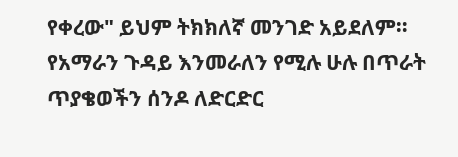የቀረው" ይህም ትክክለኛ መንገድ አይደለም። የአማራን ጉዳይ እንመራለን የሚሉ ሁሉ በጥራት ጥያቄወችን ሰንዶ ለድርድር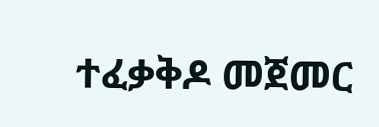ተፈቃቅዶ መጀመር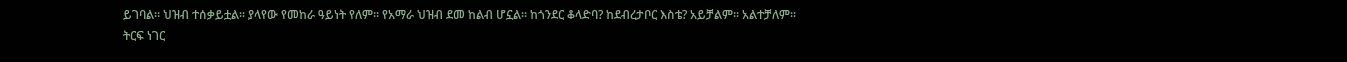ይገባል። ህዝብ ተሰቃይቷል። ያላየው የመከራ ዓይነት የለም። የአማራ ህዝብ ደመ ከልብ ሆኗል። ከጎንደር ቆላድባ? ከደብረታቦር እስቴ? አይቻልም። አልተቻለም።
ትርፍ ነገር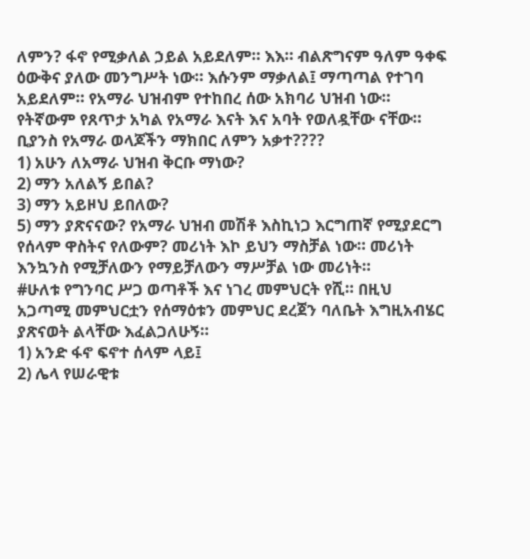ለምን? ፋኖ የሚቃለል ኃይል አይደለም። እእ። ብልጽግናም ዓለም ዓቀፍ ዕውቅና ያለው መንግሥት ነው። እሱንም ማቃለል፤ ማጣጣል የተገባ አይደለም። የአማራ ህዝብም የተከበረ ሰው አክባሪ ህዝብ ነው። የትኛውም የጸጥታ አካል የአማራ እናት እና አባት የወለዷቸው ናቸው። ቢያንስ የአማራ ወላጆችን ማክበር ለምን አቃተ????
1) አሁን ለአማራ ህዝብ ቅርቡ ማነው?
2) ማን አለልኝ ይበል?
3) ማን አይዞህ ይበለው?
5) ማን ያጽናናው? የአማራ ህዝብ መሽቶ እስኪነጋ እርግጠኛ የሚያደርግ የሰላም ዋስትና የለውም? መሪነት እኮ ይህን ማስቻል ነው። መሪነት እንኳንስ የሚቻለውን የማይቻለውን ማሥቻል ነው መሪነት።
#ሁለቱ የግንባር ሥጋ ወጣቶች እና ነገረ መምህርት የሺ። በዚህ አጋጣሚ መምህርቷን የሰማዕቱን መምህር ደረጀን ባለቤት እግዚአብሄር ያጽናወት ልላቸው እፈልጋለሁኝ።
1) አንድ ፋኖ ፍኖተ ሰላም ላይ፤
2) ሌላ የሠራዊቱ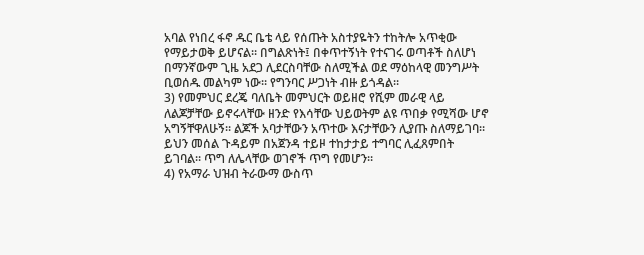አባል የነበረ ፋኖ ዱር ቤቴ ላይ የሰጡት አስተያዬትን ተከትሎ አጥቂው የማይታወቅ ይሆናል። በግልጽነት፤ በቀጥተኝነት የተናገሩ ወጣቶች ስለሆነ በማንኛውም ጊዜ አደጋ ሊደርስባቸው ስለሚችል ወደ ማዕከላዊ መንግሥት ቢወሰዱ መልካም ነው። የግንባር ሥጋነት ብዙ ይጎዳል።
3) የመምህር ደረጄ ባለቤት መምህርት ወይዘሮ የሺም መራዊ ላይ ለልጆቻቸው ይኖሩላቸው ዘንድ የእሳቸው ህይወትም ልዩ ጥበቃ የሚሻው ሆኖ አግኝቸዋለሁኝ። ልጆች አባታቸውን አጥተው እናታቸውን ሊያጡ ስለማይገባ። ይህን መሰል ጉዳይም በአጀንዳ ተይዞ ተከታታይ ተግባር ሊፈጸምበት ይገባል። ጥግ ለሌላቸው ወገኖች ጥግ የመሆን።
4) የአማራ ህዝብ ትራውማ ውስጥ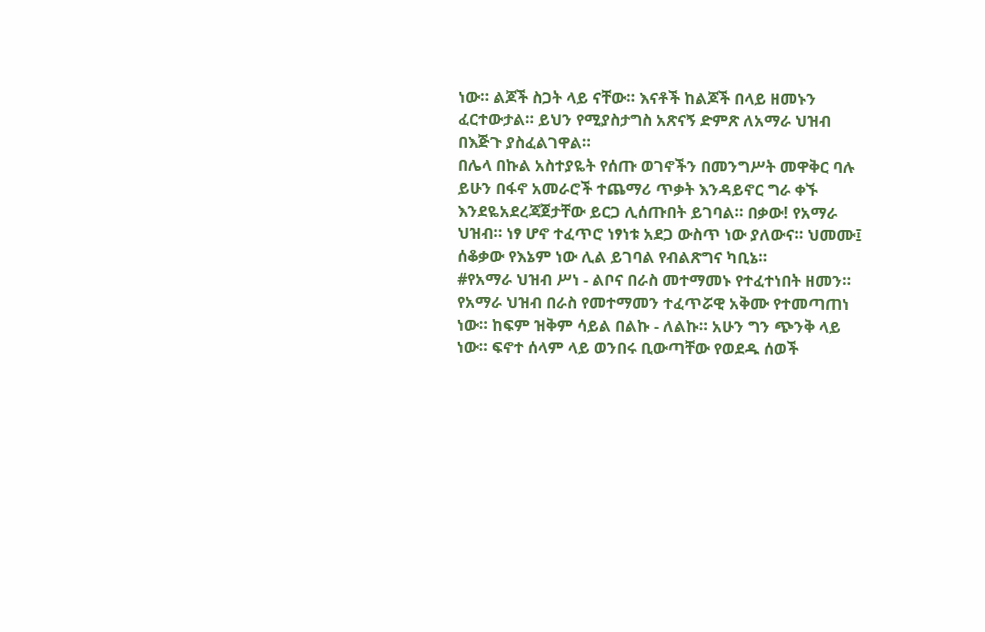ነው። ልጆች ስጋት ላይ ናቸው። እናቶች ከልጆች በላይ ዘመኑን ፈርተውታል። ይህን የሚያስታግስ አጽናኝ ድምጽ ለአማራ ህዝብ በእጅጉ ያስፈልገዋል።
በሌላ በኩል አስተያዬት የሰጡ ወገኖችን በመንግሥት መዋቅር ባሉ ይሁን በፋኖ አመራሮች ተጨማሪ ጥቃት እንዳይኖር ግራ ቀኙ እንደዬአደረጃጀታቸው ይርጋ ሊሰጡበት ይገባል። በቃው! የአማራ ህዝብ። ነፃ ሆኖ ተፈጥሮ ነፃነቱ አደጋ ውስጥ ነው ያለውና። ህመሙ፤ ሰቆቃው የእኔም ነው ሊል ይገባል የብልጽግና ካቢኔ።
#የአማራ ህዝብ ሥነ - ልቦና በራስ መተማመኑ የተፈተነበት ዘመን።
የአማራ ህዝብ በራስ የመተማመን ተፈጥሯዊ አቅሙ የተመጣጠነ ነው። ከፍም ዝቅም ሳይል በልኩ - ለልኩ። አሁን ግን ጭንቅ ላይ ነው። ፍኖተ ሰላም ላይ ወንበሩ ቢውጣቸው የወደዱ ሰወች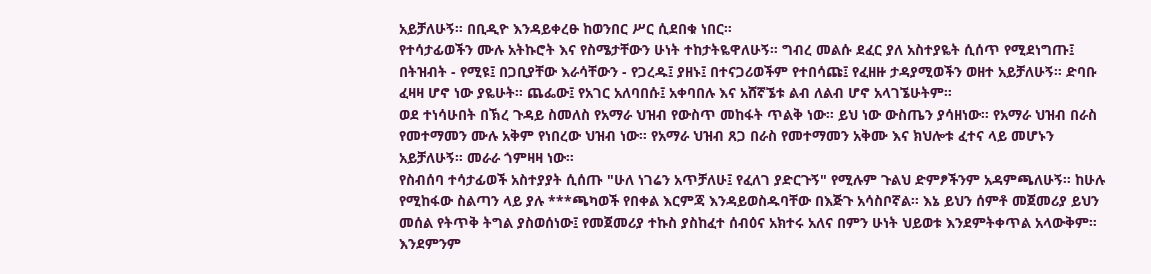አይቻለሁኝ። በቢዲዮ እንዳይቀረፁ ከወንበር ሥር ሲደበቁ ነበር።
የተሳታፊወችን ሙሉ አትኩሮት እና የስሜታቸውን ሁነት ተከታትዬዋለሁኝ። ግብረ መልሱ ደፈር ያለ አስተያዬት ሲሰጥ የሚደነግጡ፤ በትዝብት - የሚዩ፤ በጋቢያቸው እራሳቸውን - የጋረዱ፤ ያዘኑ፤ በተናጋሪወችም የተበሳጩ፤ የፈዘዙ ታዳያሚወችን ወዘተ አይቻለሁኝ። ድባቡ ፈዛዛ ሆኖ ነው ያዬሁት። ጨፌው፤ የአገር አለባበሱ፤ አቀባበሉ እና አሸኛኜቱ ልብ ለልብ ሆኖ አላገኜሁትም።
ወደ ተነሳሁበት በኽረ ጉዳይ ስመለስ የአማራ ህዝብ የውስጥ መከፋት ጥልቅ ነው። ይህ ነው ውስጤን ያሳዘነው። የአማራ ህዝብ በራስ የመተማመን ሙሉ አቅም የነበረው ህዝብ ነው። የአማራ ህዝብ ጸጋ በራስ የመተማመን አቅሙ እና ክህሎቱ ፈተና ላይ መሆኑን አይቻለሁኝ። መራራ ጎምዛዛ ነው።
የስብሰባ ተሳታፊወች አስተያያት ሲሰጡ "ሁለ ነገሬን አጥቻለሁ፤ የፈለገ ያድርጉኝ" የሚሉም ጉልህ ድምፆችንም አዳምጫለሁኝ። ከሁሉ የሚከፋው ስልጣን ላይ ያሉ ***ጫካወች የበቀል እርምጃ እንዳይወስዱባቸው በእጅጉ አሳስቦኛል። እኔ ይህን ሰምቶ መጀመሪያ ይህን መሰል የትጥቅ ትግል ያስወሰነው፤ የመጀመሪያ ተኩስ ያስከፈተ ሰብዕና አክተሩ አለና በምን ሁነት ህይወቱ እንደምትቀጥል አላውቅም። እንደምንም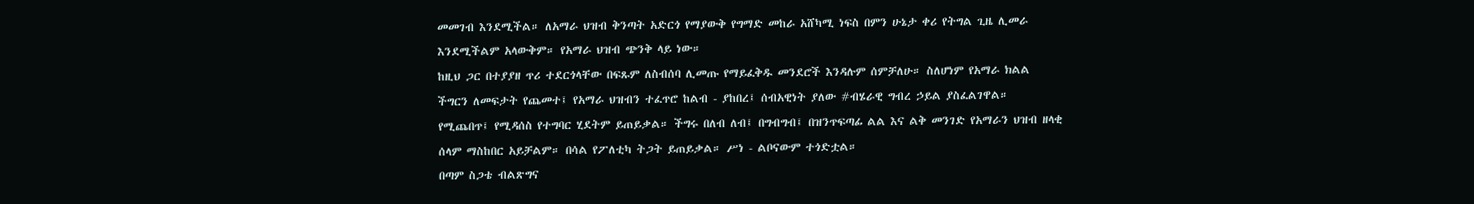መመገብ እንደሚችል። ለአማራ ህዝብ ቅንጣት አድርጎ የማያውቅ የግማድ መከራ አሸካሚ ነፍስ በምን ሁኔታ ቀሪ የትግል ጊዜ ሊመራ እንደሚችልም አላውቅም። የአማራ ህዝብ ጭንቅ ላይ ነው።
ከዚህ ጋር በተያያዘ ጥሪ ተደርጎላቸው በፍጹም ለስብሰባ ሊመጡ የማይፈቅዱ መንደሮች እንዳሉም ሰምቻለሁ። ስለሆነም የአማራ ክልል ችግርን ለመፍታት የጨመተ፤ የአማራ ህዝብን ተፈጥሮ ከልብ - ያከበረ፤ ሰብአዊነት ያለው #ብሄራዊ ግብረ ኃይል ያስፈልገዋል። የሚጨበጥ፤ የሚዳሰስ የተግባር ሂደትም ይጠይቃል። ችግሩ በለብ ለብ፤ በግብግብ፤ በዝንጥፍጣፊ ልል እና ልቅ መንገድ የአማራን ህዝብ ዘላቂ ሰላም ማስከበር አይቻልም። በሳል የፖለቲካ ትጋት ይጠይቃል። ሥነ - ልቦናውም ተጎድቷል።
በጣም ስጋቴ ብልጽግና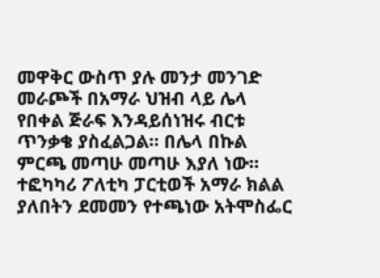መዋቅር ውስጥ ያሉ መንታ መንገድ መራጮች በአማራ ህዝብ ላይ ሌላ የበቀል ጅራፍ እንዳይሰነዝሩ ብርቱ ጥንቃቄ ያስፈልጋል። በሌላ በኩል ምርጫ መጣሁ መጣሁ እያለ ነው። ተፎካካሪ ፖለቲካ ፓርቲወች አማራ ክልል ያለበትን ደመመን የተጫነው አትሞስፌር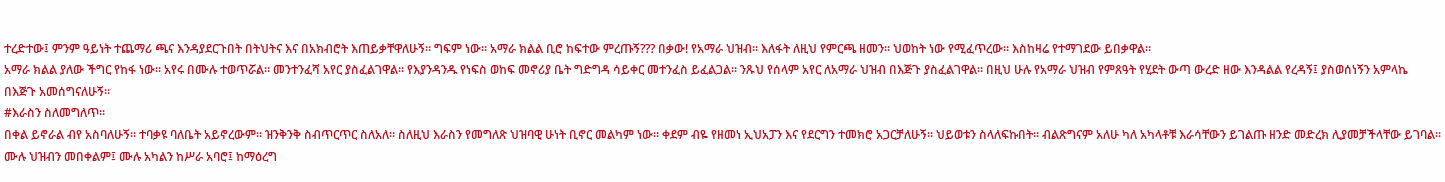ተረድተው፤ ምንም ዓይነት ተጨማሪ ጫና እንዳያደርጉበት በትህትና እና በአክብሮት እጠይቃቸዋለሁኝ። ግፍም ነው። አማራ ክልል ቢሮ ከፍተው ምረጡኝ??? በቃው! የአማራ ህዝብ። እለፋት ለዚህ የምርጫ ዘመን። ህወከት ነው የሚፈጥረው። እስከዛሬ የተማገደው ይበቃዋል።
አማራ ክልል ያለው ችግር የከፋ ነው። አየሩ በሙሉ ተወጥሯል። መንተንፈሻ አየር ያስፈልገዋል። የእያንዳንዱ የነፍስ ወከፍ መኖሪያ ቤት ግድግዳ ሳይቀር መተንፈስ ይፈልጋል። ንጹህ የሰላም አየር ለአማራ ህዝብ በእጅጉ ያስፈልገዋል። በዚህ ሁሉ የአማራ ህዝብ የምጸዓት የሂደት ውጣ ውረድ ዘው እንዳልል የረዳኝ፤ ያስወሰነኝን አምላኬ በእጅጉ አመሰግናለሁኝ።
#እራስን ስለመግለጥ።
በቀል ይኖራል ብየ አስባለሁኝ። ተባቃዩ ባለቤት አይኖረውም። ዝንቅንቅ ስብጥርጥር ስለአለ። ስለዚህ እራስን የመግለጽ ህዝባዊ ሁነት ቢኖር መልካም ነው። ቀደም ብዬ የዘመነ ኢህአፓን እና የደርግን ተመክሮ አጋርቻለሁኝ። ህይወቱን ስላለፍኩበት። ብልጽግናም አለሁ ካለ አካላቶቹ እራሳቸውን ይገልጡ ዘንድ መድረክ ሊያመቻችላቸው ይገባል። ሙሉ ህዝብን መበቀልም፤ ሙሉ አካልን ከሥራ አባሮ፤ ከማዕረግ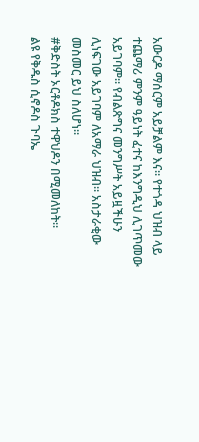አውርዶ ማሰርም አይቻልም እና። የተጎዳ ህዝብ ላይ ተጨማሪ ምንም ዓይነት ፈተና ከእንግዲህ ሊገጥመው አይገባም። የብልጽግና መንግሥት አይዟችሁን ሊነፍገው አይገባም ለአማራ ህዝብ። አስታራቂው መስመር ይህ ስለሆነ።
#ቅድስት ኦርቶዶክስ ተዋህዶን በሚመለከት።
ልዩ የቅዱስ ሲኖዶስ ጉባኤ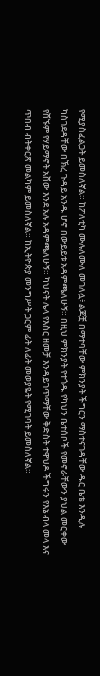የሚያስፈልጋት ይመስለኛል። ከፖለቲካ ሙሉለሙለ መገለሏ፥ ልጆቿ በማተባቸው ምክንያት ችግርን ማስተናገዳቸው ዱር ቤቴ እንዲሉ ካስገደዳቸው በኽረ ጉዳይ አንዱ ሆኖ በውይይቱ አዳምጫለሁኝ። በዚህ ምክንያት የተጎዱ የካህን ቤተሰቦች የመኖራቸውን ያህል መርቀው የሸኙም የሃይማኖት አቨው እንደ አሉ አዳምጫለሁኝ። ካህናት ሌላ የእስር ዘመቻ እንዳይገጥማቸው ቅድስት ተዋህዶ ችግሩን የእኔ ብላ መላ እና ጥበብ ብትቀርጽ መልካም ይመስለኛል። ከኢትዮጵያ መንግሥት ጋርም ፊት ለፊት መወያዬት የሚገባት ይመስለኛል።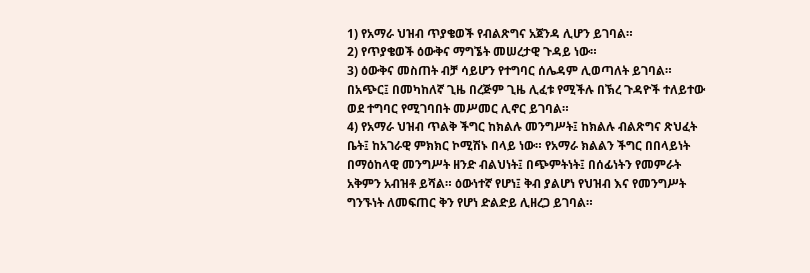1) የአማራ ህዝብ ጥያቄወች የብልጽግና አጀንዳ ሊሆን ይገባል።
2) የጥያቄወች ዕውቅና ማግኜት መሠረታዊ ጉዳይ ነው።
3) ዕውቅና መስጠት ብቻ ሳይሆን የተግባር ሰሌዳም ሊወጣለት ይገባል። በአጭር፤ በመካከለኛ ጊዜ በረጅም ጊዜ ሊፈቱ የሚችሉ በኽረ ጉዳዮች ተለይተው ወደ ተግባር የሚገባበት መሥመር ሊኖር ይገባል።
4) የአማራ ህዝብ ጥልቅ ችግር ከክልሉ መንግሥት፤ ከክልሉ ብልጽግና ጽህፈት ቤት፤ ከአገራዊ ምክክር ኮሚሽኑ በላይ ነው። የአማራ ክልልን ችግር በበላይነት በማዕከላዊ መንግሥት ዘንድ ብልህነት፤ በጭምትነት፤ በሰፊነትን የመምራት አቅምን አብዝቶ ይሻል። ዕውነተኛ የሆነ፤ ቅብ ያልሆነ የህዝብ እና የመንግሥት ግንኙነት ለመፍጠር ቅን የሆነ ድልድይ ሊዘረጋ ይገባል።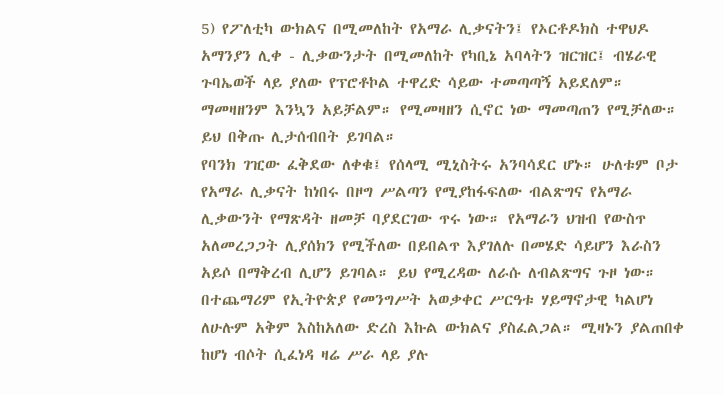5) የፖለቲካ ውክልና በሚመለከት የአማራ ሊቃናትን፤ የኦርቶዶክስ ተዋህዶ አማንያን ሊቀ - ሊቃውንታት በሚመለከት የካቢኔ አባላትን ዝርዝር፤ ብሄራዊ ጉባኤወች ላይ ያለው የፕሮቶኮል ተዋረድ ሳይው ተመጣጣኝ አይደለም። ማመዛዘንም እንኳን አይቻልም። የሚመዛዘን ሲኖር ነው ማመጣጠን የሚቻለው። ይህ በቅጡ ሊታሰብበት ይገባል።
የባንክ ገዢው ፈቅደው ለቀቁ፤ የሰላሚ ሚኒስትሩ አንባሳደር ሆኑ። ሁለቱም ቦታ የአማራ ሊቃናት ከነበሩ በዞግ ሥልጣን የሚያከፋፍለው ብልጽግና የአማራ ሊቃውንት የማጽዳት ዘመቻ ባያደርገው ጥሩ ነው። የአማራን ህዝብ የውስጥ አለመረጋጋት ሊያሰክን የሚችለው በይበልጥ እያገለሉ በመሄድ ሳይሆን እራስን አይሶ በማቅረብ ሊሆን ይገባል። ይህ የሚረዳው ለራሱ ለብልጽግና ጉዞ ነው።
በተጨማሪም የኢትዮጵያ የመንግሥት አወቃቀር ሥርዓቱ ሃይማኖታዊ ካልሆነ ለሁሉም አቅም እስከአለው ድረስ እኩል ውክልና ያስፈልጋል። ሚዛኑን ያልጠበቀ ከሆነ ብሶት ሲፈነዳ ዛሬ ሥራ ላይ ያሉ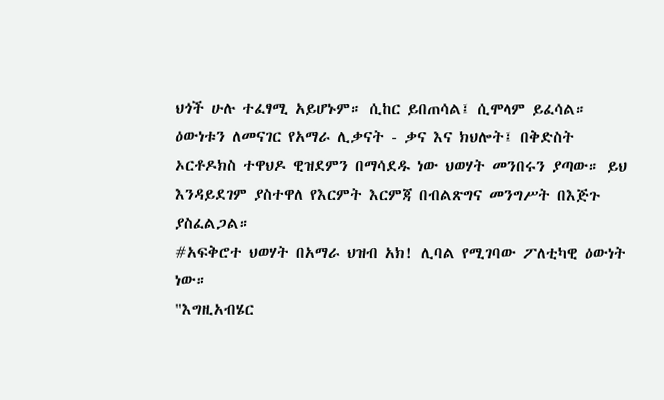ህጎች ሁሉ ተፈፃሚ አይሆኑም። ሲከር ይበጠሳል፤ ሲሞላም ይፈሳል። ዕውነቱን ለመናገር የአማራ ሊቃናት - ቃና እና ክህሎት፤ በቅድስት ኦርቶዶክስ ተዋህዶ ዊዝደምን በማሳደዱ ነው ህወሃት መንበሩን ያጣው። ይህ እንዳይደገም ያስተዋለ የእርምት እርምጃ በብልጽግና መንግሥት በእጅጉ ያስፈልጋል።
#አፍቅሮተ ህወሃት በአማራ ህዝብ አክ! ሊባል የሚገባው ፖለቲካዊ ዕውነት ነው።
"እግዚአብሄር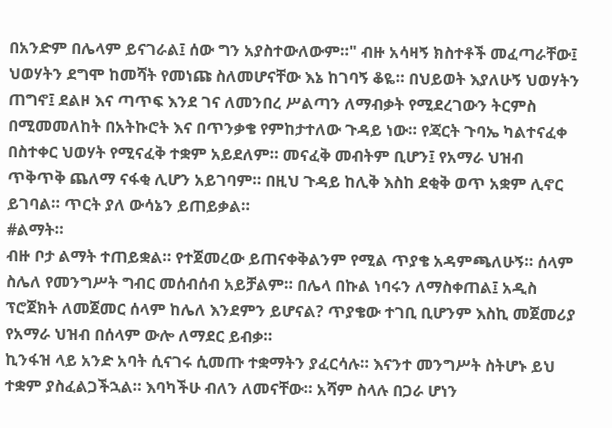በአንድም በሌላም ይናገራል፤ ሰው ግን አያስተውለውም።" ብዙ አሳዛኝ ክስተቶች መፈጣራቸው፤ ህወሃትን ደግሞ ከመሻት የመነጩ ስለመሆናቸው እኔ ከገባኝ ቆዬ። በህይወት እያለሁኝ ህወሃትን ጠግኖ፤ ደልዞ እና ጣጥፍ እንደ ገና ለመንበረ ሥልጣን ለማብቃት የሚደረገውን ትርምስ በሚመመለከት በአትኩሮት እና በጥንቃቄ የምከታተለው ጉዳይ ነው። የጃርት ጉባኤ ካልተናፈቀ በስተቀር ህወሃት የሚናፈቅ ተቋም አይደለም። መናፈቅ መብትም ቢሆን፤ የአማራ ህዝብ ጥቅጥቅ ጨለማ ናፋቂ ሊሆን አይገባም። በዚህ ጉዳይ ከሊቅ እስከ ደቂቅ ወጥ አቋም ሊኖር ይገባል። ጥርት ያለ ውሳኔን ይጠይቃል።
#ልማት።
ብዙ ቦታ ልማት ተጠይቋል። የተጀመረው ይጠናቀቅልንም የሚል ጥያቄ አዳምጫለሁኝ። ሰላም ስሌለ የመንግሥት ግብር መሰብሰብ አይቻልም። በሌላ በኩል ነባሩን ለማስቀጠል፤ አዲስ ፕሮጀክት ለመጀመር ሰላም ከሌለ እንደምን ይሆናል? ጥያቄው ተገቢ ቢሆንም እስኪ መጀመሪያ የአማራ ህዝብ በሰላም ውሎ ለማደር ይብቃ።
ኪንፋዝ ላይ አንድ አባት ሲናገሩ ሲመጡ ተቋማትን ያፈርሳሉ። እናንተ መንግሥት ስትሆኑ ይህ ተቋም ያስፈልጋችኋል። እባካችሁ ብለን ለመናቸው። አሻም ስላሉ በጋራ ሆነን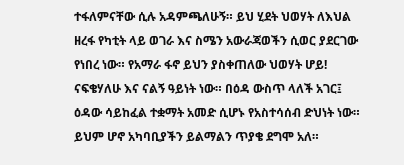ተፋለምናቸው ሲሉ አዳምጫለሁኝ። ይህ ሂደት ህወሃት ለእህል ዘረፋ የካቲት ላይ ወገራ እና ስሜን አውራጃወችን ሲወር ያደርገው የነበረ ነው። የአማራ ፋኖ ይህን ያስቀጠለው ህወሃት ሆይ! ናፍቄሃለሁ እና ናልኝ ዓይነት ነው። በዕዳ ውስጥ ላለች አገር፤ ዕዳው ሳይከፈል ተቋማት አመድ ሲሆኑ የአስተሳሰብ ድህነት ነው። ይህም ሆኖ አካባቢያችን ይልማልን ጥያቄ ደግሞ አለ።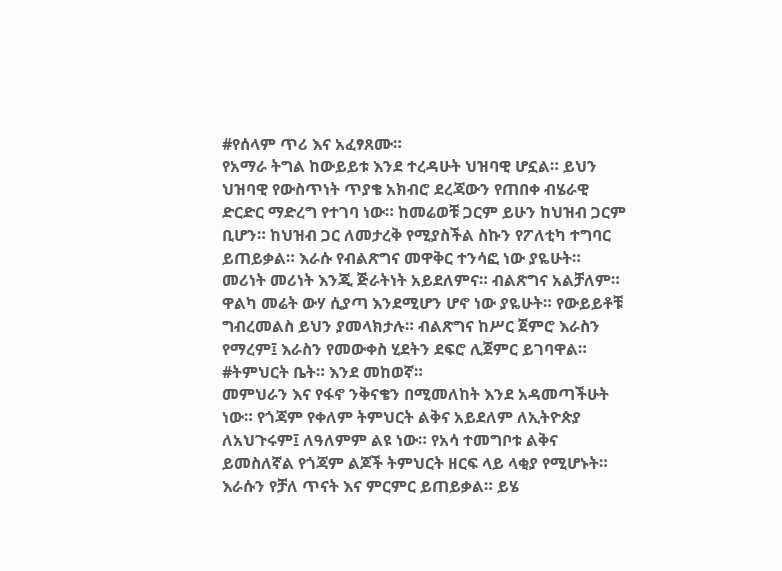#የሰላም ጥሪ እና አፈፃጸሙ።
የአማራ ትግል ከውይይቱ እንደ ተረዳሁት ህዝባዊ ሆኗል። ይህን ህዝባዊ የውስጥነት ጥያቄ አክብሮ ደረጃውን የጠበቀ ብሄራዊ ድርድር ማድረግ የተገባ ነው። ከመሬወቹ ጋርም ይሁን ከህዝብ ጋርም ቢሆን። ከህዝብ ጋር ለመታረቅ የሚያስችል ስኩን የፖለቲካ ተግባር ይጠይቃል። እራሱ የብልጽግና መዋቅር ተንሳፎ ነው ያዬሁት።
መሪነት መሪነት እንጂ ጅራትነት አይደለምና። ብልጽግና አልቻለም። ዋልካ መሬት ውሃ ሲያጣ እንደሚሆን ሆኖ ነው ያዬሁት። የውይይቶቹ ግብረመልስ ይህን ያመላክታሉ። ብልጽግና ከሥር ጀምሮ እራስን የማረም፤ እራስን የመውቀስ ሂደትን ደፍሮ ሊጀምር ይገባዋል።
#ትምህርት ቤት። እንደ መከወኛ።
መምህራን እና የፋኖ ንቅናቄን በሚመለከት እንደ አዳመጣችሁት ነው። የጎጃም የቀለም ትምህርት ልቅና አይደለም ለኢትዮጵያ ለአህጉሩም፤ ለዓለምም ልዩ ነው። የአሳ ተመግቦቱ ልቅና ይመስለኛል የጎጃም ልጆች ትምህርት ዘርፍ ላይ ላቂያ የሚሆኑት። እራሱን የቻለ ጥናት እና ምርምር ይጠይቃል። ይሄ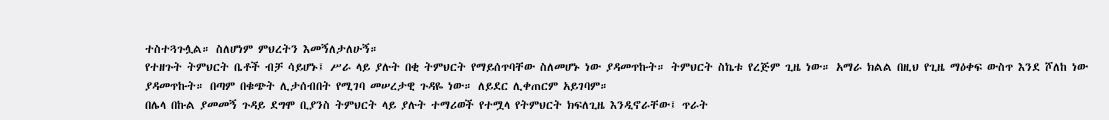ተስተጓጉሏል። ስለሆነም ምህረትን እመኝለታለሁኝ።
የተዘጉት ትምህርት ቤቶች ብቻ ሳይሆኑ፤ ሥራ ላይ ያሉት በቂ ትምህርት የማይሰጥባቸው ስለመሆኑ ነው ያዳመጥኩት። ትምህርት ስኬቱ የረጅም ጊዜ ነው። አማራ ክልል በዚህ የጊዜ ማዕቀፍ ውስጥ እንደ ሾለከ ነው ያዳመጥኩት። በጣም በቁጭት ሊታሰብበት የሚገባ መሠረታዊ ጉዳዬ ነው። ለይደር ሊቀጠርም አይገባም።
በሌላ በኩል ያመመኝ ጉዳይ ደግሞ ቢያንስ ትምህርት ላይ ያሉት ተማሪወች የተሟላ የትምህርት ክፍለጊዜ እንዲኖራቸው፤ ጥራት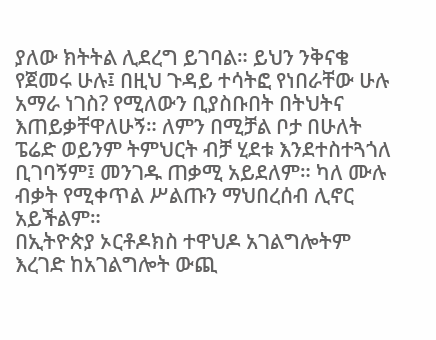ያለው ክትትል ሊደረግ ይገባል። ይህን ንቅናቄ የጀመሩ ሁሉ፤ በዚህ ጉዳይ ተሳትፎ የነበራቸው ሁሉ አማራ ነገስ? የሚለውን ቢያስቡበት በትህትና እጠይቃቸዋለሁኝ። ለምን በሚቻል ቦታ በሁለት ፔሬድ ወይንም ትምህርት ብቻ ሂደቱ እንደተስተጓጎለ ቢገባኝም፤ መንገዱ ጠቃሚ አይደለም። ካለ ሙሉ ብቃት የሚቀጥል ሥልጡን ማህበረሰብ ሊኖር አይችልም።
በኢትዮጵያ ኦርቶዶክስ ተዋህዶ አገልግሎትም እረገድ ከአገልግሎት ውጪ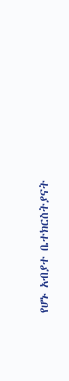የሆኑ አብያተ ቤተክርስትያናት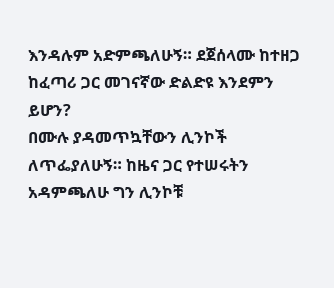እንዳሉም አድምጫለሁኝ። ደጀሰላሙ ከተዘጋ ከፈጣሪ ጋር መገናኛው ድልድዩ እንደምን ይሆን?
በሙሉ ያዳመጥኳቸውን ሊንኮች ለጥፌያለሁኝ። ከዜና ጋር የተሠሩትን አዳምጫለሁ ግን ሊንኮቹ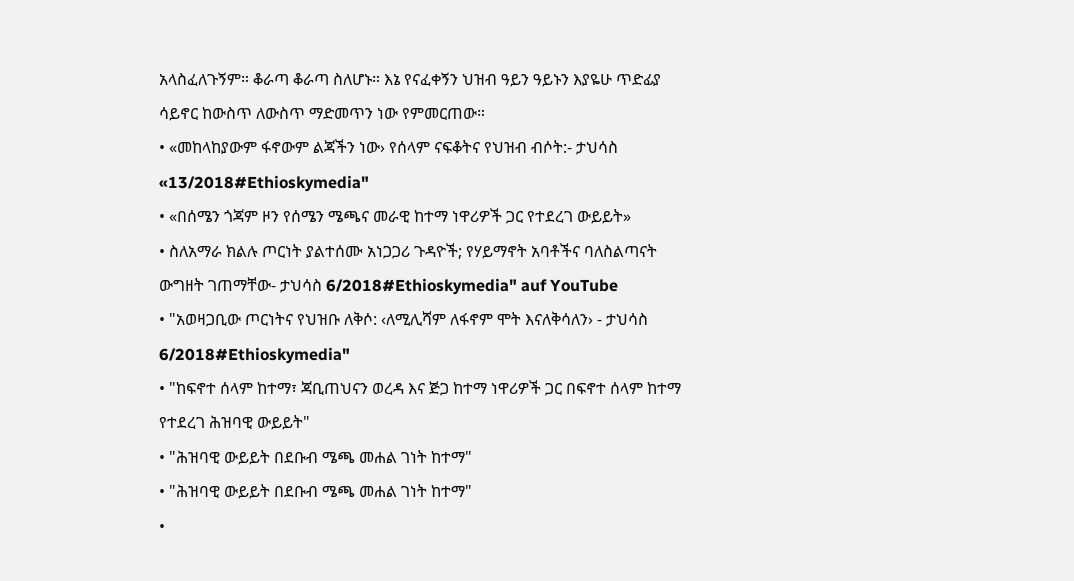አላስፈለጉኝም። ቆራጣ ቆራጣ ስለሆኑ። እኔ የናፈቀኝን ህዝብ ዓይን ዓይኑን እያዬሁ ጥድፊያ ሳይኖር ከውስጥ ለውስጥ ማድመጥን ነው የምመርጠው።
• «መከላከያውም ፋኖውም ልጃችን ነው› የሰላም ናፍቆትና የህዝብ ብሶት:- ታህሳስ «13/2018#Ethioskymedia"
• «በሰሜን ጎጃም ዞን የሰሜን ሜጫና መራዊ ከተማ ነዋሪዎች ጋር የተደረገ ውይይት»
• ስለአማራ ክልሉ ጦርነት ያልተሰሙ አነጋጋሪ ጉዳዮች; የሃይማኖት አባቶችና ባለስልጣናት ውግዘት ገጠማቸው- ታህሳስ 6/2018#Ethioskymedia" auf YouTube
• "አወዛጋቢው ጦርነትና የህዝቡ ለቅሶ: ‹ለሚሊሻም ለፋኖም ሞት እናለቅሳለን› - ታህሳስ 6/2018#Ethioskymedia"
• "ከፍኖተ ሰላም ከተማ፣ ጃቢጠህናን ወረዳ እና ጅጋ ከተማ ነዋሪዎች ጋር በፍኖተ ሰላም ከተማ የተደረገ ሕዝባዊ ውይይት"
• "ሕዝባዊ ውይይት በደቡብ ሜጫ መሐል ገነት ከተማ"
• "ሕዝባዊ ውይይት በደቡብ ሜጫ መሐል ገነት ከተማ"
•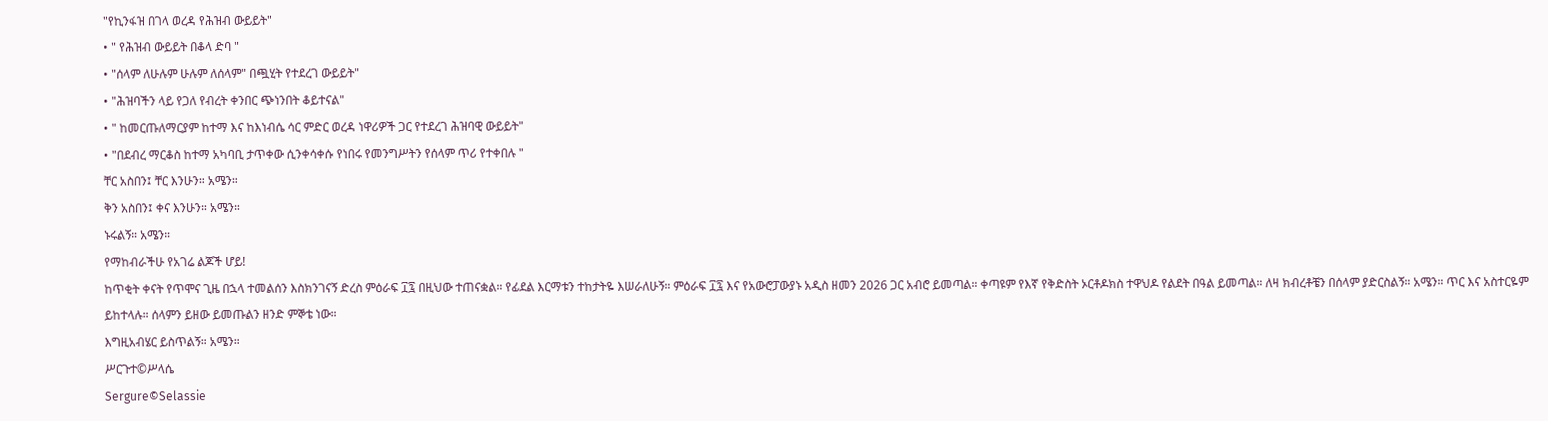"የኪንፋዝ በገላ ወረዳ የሕዝብ ውይይት"
• " የሕዝብ ውይይት በቆላ ድባ "
• "ሰላም ለሁሉም ሁሉም ለሰላም" በጯሂት የተደረገ ውይይት"
• "ሕዝባችን ላይ የጋለ የብረት ቀንበር ጭነንበት ቆይተናል"
• " ከመርጡለማርያም ከተማ እና ከእነብሴ ሳር ምድር ወረዳ ነዋሪዎች ጋር የተደረገ ሕዝባዊ ውይይት"
• "በደብረ ማርቆስ ከተማ አካባቢ ታጥቀው ሲንቀሳቀሱ የነበሩ የመንግሥትን የሰላም ጥሪ የተቀበሉ "
ቸር አስበን፤ ቸር እንሁን። አሜን።
ቅን አስበን፤ ቀና እንሁን። አሜን።
ኑሩልኝ። አሜን።
የማከብራችሁ የአገሬ ልጆች ሆይ!
ከጥቂት ቀናት የጥሞና ጊዜ በኋላ ተመልሰን እስክንገናኝ ድረስ ምዕራፍ ፲፯ በዚህው ተጠናቋል። የፊደል እርማቱን ተከታትዬ እሠራለሁኝ። ምዕራፍ ፲፯ እና የአውሮፓውያኑ አዲስ ዘመን 2026 ጋር አብሮ ይመጣል። ቀጣዩም የእኛ የቅድስት ኦርቶዶክስ ተዋህዶ የልደት በዓል ይመጣል። ለዛ ክብረቶቼን በሰላም ያድርስልኝ። አሜን። ጥር እና አስተርዬም ይከተላሉ። ሰላምን ይዘው ይመጡልን ዘንድ ምኞቴ ነው።
እግዚአብሄር ይስጥልኝ። አሜን።
ሥርጉተ©ሥላሴ
Sergure©Selassie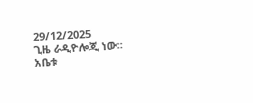29/12/2025
ጊዜ ራዲዮሎጂ ነው።
አቤቱ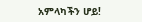አምላካችን ሆይ!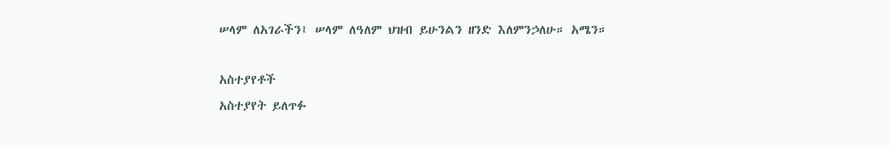ሠላም ለአገራችን፤ ሠላም ለዓለም ህዝብ ይሁንልን ዘንድ እለምንኃለሁ። አሜን።

አስተያየቶች
አስተያየት ይለጥፉ